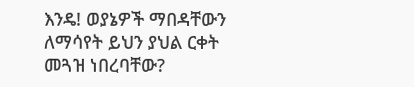እንዴ! ወያኔዎች ማበዳቸውን ለማሳየት ይህን ያህል ርቀት መጓዝ ነበረባቸው?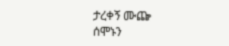ታረቀኝ ሙጬ
ሰሞኑን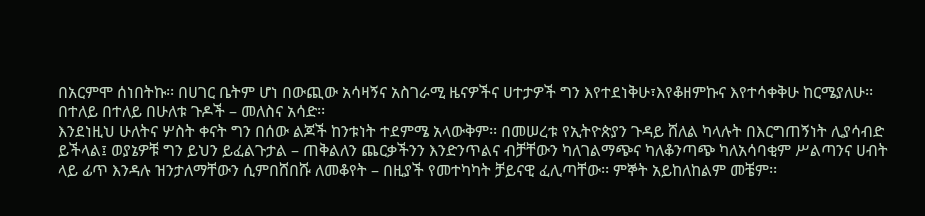በአርምሞ ሰነበትኩ፡፡ በሀገር ቤትም ሆነ በውጪው አሳዛኝና አስገራሚ ዜናዎችና ሀተታዎች ግን እየተደነቅሁ፣እየቆዘምኩና እየተሳቀቅሁ ከርሜያለሁ፡፡ በተለይ በተለይ በሁለቱ ጉዶች – መለስና አሳድ፡፡
እንደነዚህ ሁለትና ሦስት ቀናት ግን በሰው ልጆች ከንቱነት ተደምሜ አላውቅም፡፡ በመሠረቱ የኢትዮጵያን ጉዳይ ሸለል ካላሉት በእርግጠኝነት ሊያሳብድ ይችላል፤ ወያኔዎቹ ግን ይህን ይፈልጉታል – ጠቅልለን ጨርቃችንን እንድንጥልና ብቻቸውን ካለገልማጭና ካለቆንጣጭ ካለአሳባቂም ሥልጣንና ሀብት ላይ ፊጥ እንዳሉ ዝንታለማቸውን ሲምበሸበሹ ለመቆየት – በዚያች የመተካካት ቻይናዊ ፈሊጣቸው፡፡ ምኞት አይከለከልም መቼም፡፡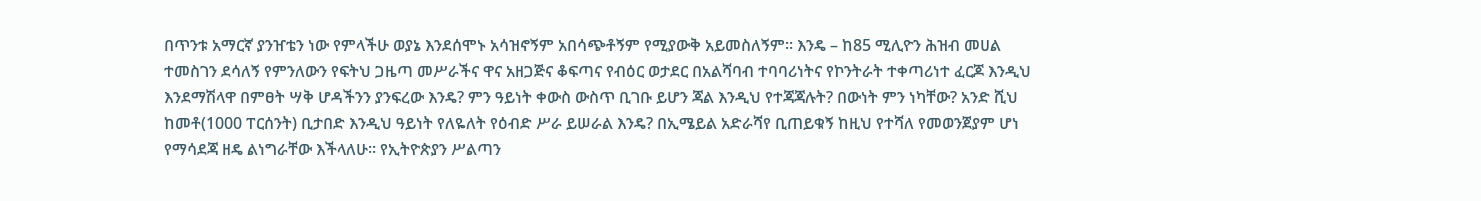በጥንቱ አማርኛ ያንዠቴን ነው የምላችሁ ወያኔ እንደሰሞኑ አሳዝኖኝም አበሳጭቶኝም የሚያውቅ አይመስለኝም፡፡ እንዴ – ከ85 ሚሊዮን ሕዝብ መሀል ተመስገን ደሳለኝ የምንለውን የፍትህ ጋዜጣ መሥራችና ዋና አዘጋጅና ቆፍጣና የብዕር ወታደር በአልሻባብ ተባባሪነትና የኮንትራት ተቀጣሪነተ ፈርጆ እንዲህ እንደማሽላዋ በምፀት ሣቅ ሆዳችንን ያንፍረው እንዴ? ምን ዓይነት ቀውስ ውስጥ ቢገቡ ይሆን ጃል እንዲህ የተጃጃሉት? በውነት ምን ነካቸው? አንድ ሺህ ከመቶ(1000 ፐርሰንት) ቢታበድ እንዲህ ዓይነት የለዬለት የዕብድ ሥራ ይሠራል እንዴ? በኢሜይል አድራሻየ ቢጠይቁኝ ከዚህ የተሻለ የመወንጀያም ሆነ የማሳደጃ ዘዴ ልነግራቸው እችላለሁ፡፡ የኢትዮጵያን ሥልጣን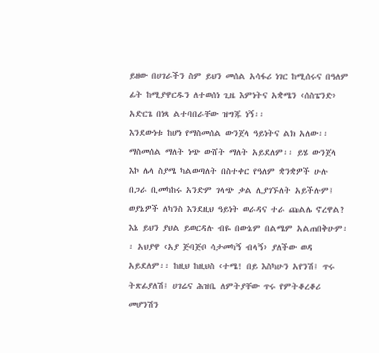ይዘው በሀገራችን ስም ይህን መሰል አሳፋሪ ነገር ከሚሰሩና በዓለም ፊት ከሚያዋርዱን ለተወሰነ ጊዜ እምነትና አቋሜን ‹ሰስፔንድ› አድርጌ በነጻ ልተባበራቸው ዝግጁ ነኝ፡፡
እንደውነቱ ከሆነ የማስመሰል ውንጀላ ዓይነትና ልክ አለው፡፡ ማስመሰል ማለት ነጭ ውሸት ማለት አይደለም፡፡ ይሄ ውንጀላ እኮ ሌላ ስያሜ ካልወጣለት በስተቀር የዓለም ቋንቋዎች ሁሉ በጋራ ቢመካከሩ አንድም ገላጭ ቃል ሊያገኙለት አይችሉም፤ ወያኔዎች ለካንስ እንደዚህ ዓይነት ወራዳና ተራ ጩልሌ ኖረዋል? እኔ ይህን ያህል ይወርዳሉ ብዬ በውኔም በልሜም አልጠበቅሁም፡፡ አህያዋ ‹አያ ጅባጅቦ ሳታመካኝ ብላኝ› ያለችው ወዳ አይደለም፡፡ ከዚህ ከዚህስ ‹ተሜ! በይ እስካሁን አየንሽ፤ ጥሩ ትጽፊያለሽ፤ ሀገሬና ሕዝቤ ለምትያቸው ጥሩ የምትቆረቆሪ መሆንሽን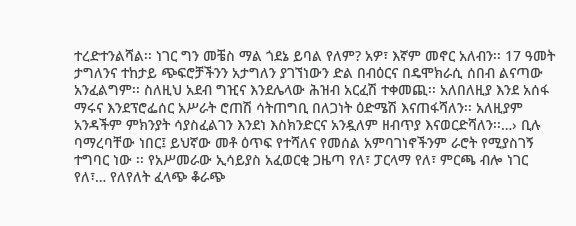ተረድተንልሻል፡፡ ነገር ግን መቼስ ማል ጎደኔ ይባል የለም? አዎ፣ እኛም መኖር አለብን፡፡ 17 ዓመት ታግለንና ተከታይ ጭፍሮቻችንን አታግለን ያገኘነውን ድል በብዕርና በዴሞክራሲ ሰበብ ልናጣው አንፈልግም፡፡ ስለዚህ አደብ ግዢና እንደሌላው ሕዝብ አርፈሽ ተቀመጪ፡፡ አለበለዚያ እንደ አሰፋ ማሩና እንደፕሮፌሰር አሥራት ሮጠሽ ሳትጠግቢ በለጋነት ዕድሜሽ እናጠፋሻለን፡፡ አለዚያም አንዳችም ምክንያት ሳያስፈልገን እንደነ እስክንድርና አንዷለም ዘብጥያ እናወርድሻለን፡፡…› ቢሉ ባማረባቸው ነበር፤ ይህኛው መቶ ዕጥፍ የተሻለና የመሰል አምባገነኖችንም ራሮት የሚያስገኝ ተግባር ነው ፡፡ የአሥመራው ኢሳይያስ አፈወርቂ ጋዜጣ የለ፣ ፓርላማ የለ፣ ምርጫ ብሎ ነገር የለ፣… የለየለት ፈላጭ ቆራጭ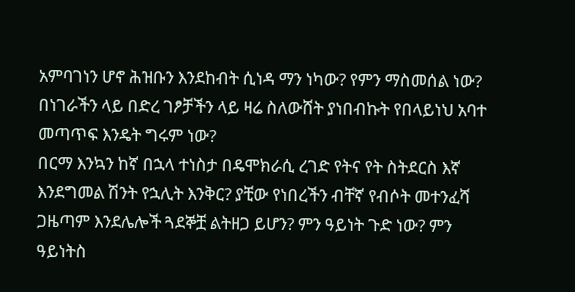አምባገነን ሆኖ ሕዝቡን እንደከብት ሲነዳ ማን ነካው? የምን ማስመሰል ነው? በነገራችን ላይ በድረ ገፆቻችን ላይ ዛሬ ስለውሸት ያነበብኩት የበላይነህ አባተ መጣጥፍ እንዴት ግሩም ነው?
በርማ እንኳን ከኛ በኋላ ተነስታ በዴሞክራሲ ረገድ የትና የት ስትደርስ እኛ እንደግመል ሽንት የኋሊት እንቅር? ያቺው የነበረችን ብቸኛ የብሶት መተንፈሻ ጋዜጣም እንደሌሎች ጓደኞቿ ልትዘጋ ይሆን? ምን ዓይነት ጉድ ነው? ምን ዓይነትስ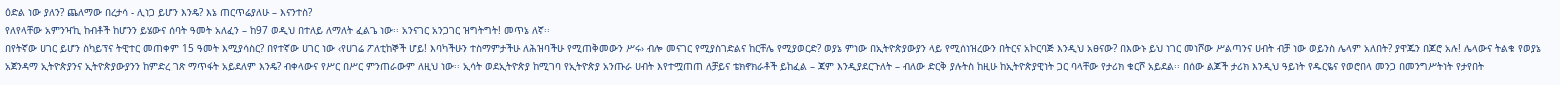ዕድል ነው ያለን? ጨለማው በረታሳ - ሊነጋ ይሆን እንዴ? እኔ ጠርጥሬያለሁ – እናንተስ?
የለየላቸው አምንዣኪ ከብቶች ከሆንን ይሄውና ሰባት ዓመት አለፈን – ከ97 ወዲህ በተለይ ለማለት ፈልጌ ነው፡፡ አንናገር አንጋገር ዝግትግት! መጥኔ ለኛ፡፡
በየትኛው ሀገር ይሆን ስካይፕና ትዊተር መጠቀም 15 ዓመት እሚያሳስር? በየተኛው ሀገር ነው ‹የሀገሬ ፖለቲከኞች ሆይ! እባካችሁን ተስማምታችሁ ለሕዝባችሁ የሚጠቅመውን ሥሩ› ብሎ መናገር የሚያስገድልና ከርቸሌ የሚያወርድ? ወያኔ ምነው በኢትዮጵያውያን ላይ የሚሰነዝረውን በትርና አኮርባጅ እንዲህ አፀናው? በእውኑ ይህ ነገር መነሾው ሥልጣንና ሀብት ብቻ ነው ወይንስ ሌላም አለበት? ያዋጁን በጆሮ አሉ! ሌላውና ትልቁ የወያኔ አጀንዳማ ኢትዮጵያንና ኢትዮጵያውያንን ከምድረ ገጽ ማጥፋት አይደለም እንዴ? ብቀላውና የሥር በሥር ምንጠራውም ለዚህ ነው፡፡ ኢሳት ወደኢትዮጵያ ከሚገባ የኢትዮጵያ አንጡራ ሀብት እየተሟጠጠ ለቻይና ቴክኖክራቶች ይከፈል – ጃም እንዲያደርጉለት – ብለው ድርቅ ያሉትስ ከዚሁ ከኢትዮጵያዊነት ጋር ባላቸው የታሪክ ቁርሾ አይደል፡፡ በሰው ልጆች ታሪክ እንዲህ ዓይነት የዱርዬና የወሮበላ መንጋ በመንግሥትነት የታየበት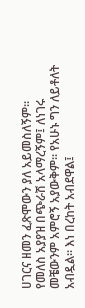ሀገርና ዘመን ፈጽሞውን ያለ አይመስለኝም፡፡
የመለስ አያያዝ በጭራሽ አላማረኝም፤ ለነገሩ መቼውንም አምሮኝ አያውቅም፡፡ የአሁኑ ግን ለይቶለት አብዷል፡፡ እነ በረከት አብደዋል፤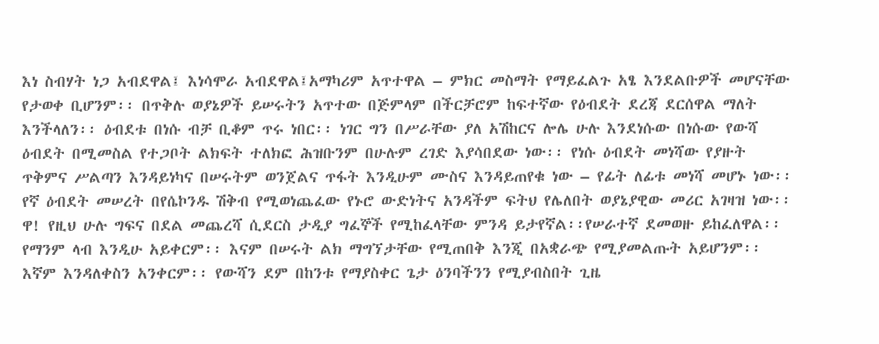እነ ስብሃት ነጋ አብደዋል፤ እነሳሞራ አብደዋል፤አማካሪም አጥተዋል – ምክር መስማት የማይፈልጉ አፄ እንደልቡዎች መሆናቸው የታወቀ ቢሆንም፡፡ በጥቅሉ ወያኔዎች ይሠሩትን አጥተው በጅምላም በችርቻሮም ከፍተኛው የዕብደት ደረጃ ደርሰዋል ማለት እንችላለን፡፡ ዕብደቱ በነሱ ብቻ ቢቆም ጥሩ ነበር፡፡ ነገር ግን በሥራቸው ያለ አሽከርና ሎሌ ሁሉ እንደነሱው በነሱው የውሻ ዕብደት በሚመስል የተጋቦት ልክፍት ተለክፎ ሕዝቡንም በሁሉም ረገድ እያሳበደው ነው፡፡ የነሱ ዕብደት መነሻው የያዙት ጥቅምና ሥልጣን እንዳይነካና በሠሩትም ወንጀልና ጥፋት እንዲሁም ሙስና እንዳይጠየቁ ነው – የፊት ለፊቱ መነሻ መሆኑ ነው፡፡ የኛ ዕብደት መሠረት በየሴኮንዱ ሽቅብ የሚወነጨፈው የኑሮ ውድነትና አንዳችም ፍትህ የሌለበት ወያኔያዊው መሪር አገዛዝ ነው፡፡ ዋ! የዚህ ሁሉ ግፍና በደል መጨረሻ ሲደርስ ታዲያ ግፈኞች የሚከፈላቸው ምንዳ ይታየኛል፡፡የሠራተኛ ደመወዙ ይከፈለዋል፡፡ የማንም ላብ እንዲሁ አይቀርም፡፡ እናም በሠሩት ልክ ማግኘታቸው የሚጠበቅ እንጂ በአቋራጭ የሚያመልጡት አይሆንም፡፡ እኛም እንዳለቀስን አንቀርም፡፡ የውሻን ደም በከንቱ የማያስቀር ጌታ ዕንባችንን የሚያብስበት ጊዜ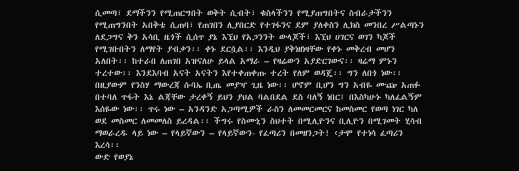ሲመጣ፣ ደማችንን የሚጠርግበት ወቅት ሲብት፣ ቁስላችንን የሚያጠግበትና ስብራታችንን የሚጠግንበት አበቅቴ ሲጠባ፣ የጠገበን ሊያበርድ የተገፋንና ደም ያለቀስን ሊክስ መንበረ ሥልጣኑን ለደጋግና ቅን አሳቢ ዜጎች ሲሰጥ ያኔ እኚህ የአጋንንት ውላጆች፣ እኚህ ሀገርና ወገን ካጆች የሚገቡበትን ለማየት ያብቃን፡፡ ቀኑ ደርሷል፡፡ እንዲህ ያቅነዘነዛቸው የቀኑ መቅረብ መሆን አለበት፡፡ ከተራበ ለጠገበ አዝናለሁ ይላል አማራ – የዛሬውን አያድርገውና፡፡ ዛሬማ ምኑን ተረተው፡፡ እንደእባብ አናት አናትን እየተቀጠቀጡ ተረት የለም ወዳጄ፡፡ ግን ለበጎ ነው፡፡ በዚያውም የንስሃ ማውረጃ ሱባኤ ቢጤ መያዣ ጊዜ ነው፡፡ ሆኖም ቢሆን ግን አብዬ ሙጬ አጠፉ በተባለ ጥፋት እኔ ልጃቸው ታረቀኝ ይህን ያህል ባልበደል ደስ ባለኝ ነበር፤ በእስካሁኑ ካለፈልኝም እሰዬው ነው፡፡ ጥሩ ነው – አንዳንድ አጋጣሚዎች ራስን ለመመርመርና ከመስመር የወጣ ነገር ካለ ወደ መስመር ለመመለስ ይረዳል፡፡ ችግሩ የስሙኒን ስህተት በሚሊዮንና ቢሊዮን በሚገመት ሂሳብ ማወራረዱ ላይ ነው – የላይኛውን – የላይኛውን- የፈጣሪን በመዘንጋት! ‹ታሞ የተነሳ ፈጣሪን እረሳ፡፡
ውድ የወያኔ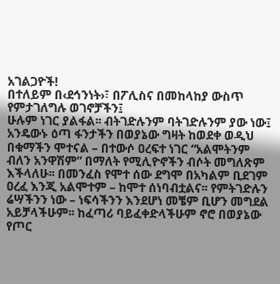አገልጋዮች!
በተለይም በ‹ደኅንነት›፣ በፖሊስና በመከላከያ ውስጥ የምታገለግሉ ወገኖቻችን፤
ሁሉም ነገር ያልፋል፡፡ ብትገድሉንም ባትገድሉንም ያው ነው፤ አንዴውኑ ዕጣ ፋንታችን በወያኔው ግዛት ከወደቀ ወዲህ በቁማችን ሞተናል – በተውሶ ዐረፍተ ነገር “አልሞትንም ብለን አንዋሽም” በማለት የሚሊዮኖችን ብሶት መግለጽም እችላለሁ፡፡ በመንፈስ የሞተ ሰው ደግሞ በአካልም ቢደገም ዐረፈ እንጂ አልሞተም – ከሞተ ሰነባብቷልና፡፡ የምትገድሉን ሬሣችንን ነው – ነፍሳችንን እንደሆነ መቼም ቢሆን መግደል አይቻላችሁም፡፡ ከፈጣሪ ባይፈቀድላችሁም ኖሮ በወያኔው የጦር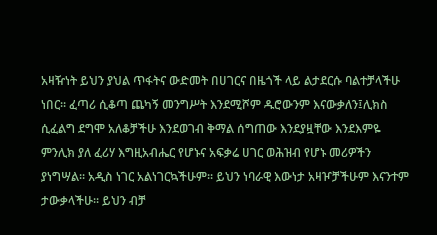አዛዥነት ይህን ያህል ጥፋትና ውድመት በሀገርና በዜጎች ላይ ልታደርሱ ባልተቻላችሁ ነበር፡፡ ፈጣሪ ሲቆጣ ጨካኝ መንግሥት እንደሚሾም ዱሮውንም እናውቃለን፤ሊክስ ሲፈልግ ደግሞ አለቆቻችሁ እንደወገብ ቅማል ሰግጠው እንደያዟቸው እንደእምዬ ምንሊክ ያለ ፈሪሃ እግዚአብሔር የሆኑና አፍቃሬ ሀገር ወሕዝብ የሆኑ መሪዎችን ያነግሣል፡፡ አዲስ ነገር አልነገርኳችሁም፡፡ ይህን ነባራዊ እውነታ አዛዦቻችሁም እናንተም ታውቃላችሁ፡፡ ይህን ብቻ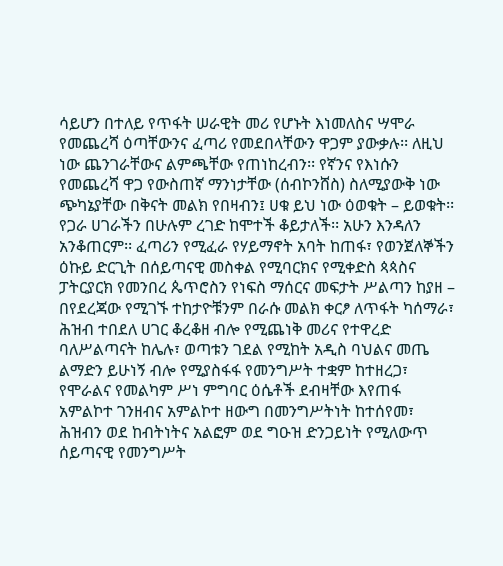ሳይሆን በተለይ የጥፋት ሠራዊት መሪ የሆኑት እነመለስና ሣሞራ የመጨረሻ ዕጣቸውንና ፈጣሪ የመደበላቸውን ዋጋም ያውቃሉ፡፡ ለዚህ ነው ጨንገራቸውና ልምጫቸው የጠነከረብን፡፡ የኛንና የእነሱን የመጨረሻ ዋጋ የውስጠኛ ማንነታቸው (ሰብኮንሸስ) ስለሚያውቅ ነው ጭካኔያቸው በቅናት መልክ የበዛብን፤ ሀቁ ይህ ነው ዕወቁት – ይወቁት፡፡ የጋራ ሀገራችን በሁሉም ረገድ ከሞተች ቆይታለች፡፡ አሁን እንዳለን አንቆጠርም፡፡ ፈጣሪን የሚፈራ የሃይማኖት አባት ከጠፋ፣ የወንጀለኞችን ዕኩይ ድርጊት በሰይጣናዊ መስቀል የሚባርክና የሚቀድስ ጳጳስና ፓትርያርክ የመንበረ ጴጥሮስን የነፍስ ማሰርና መፍታት ሥልጣን ከያዘ – በየደረጃው የሚገኙ ተከታዮቹንም በራሱ መልክ ቀርፆ ለጥፋት ካሰማራ፣ ሕዝብ ተበደለ ሀገር ቆረቆዘ ብሎ የሚጨነቅ መሪና የተዋረድ ባለሥልጣናት ከሌሉ፣ ወጣቱን ገደል የሚከት አዲስ ባህልና መጤ ልማድን ይሁነኝ ብሎ የሚያስፋፋ የመንግሥት ተቋም ከተዘረጋ፣ የሞራልና የመልካም ሥነ ምግባር ዕሴቶች ደብዛቸው እየጠፋ አምልኮተ ገንዘብና አምልኮተ ዘውግ በመንግሥትነት ከተሰየመ፣ ሕዝብን ወደ ከብትነትና አልፎም ወደ ግዑዝ ድንጋይነት የሚለውጥ ሰይጣናዊ የመንግሥት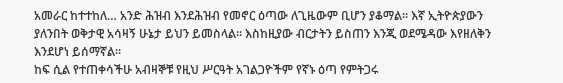አመራር ከተተከለ… አንድ ሕዝብ እንደሕዝብ የመኖር ዕጣው ለጊዜውም ቢሆን ያቆማል፡፡ እኛ ኢትዮጵያውን ያለንበት ወቅታዊ አሳዛኝ ሁኔታ ይህን ይመስላል፡፡ እስከዚያው ብርታትን ይስጠን እንጂ ወደሜዳው እየዘለቅን እንደሆነ ይሰማኛል፡፡
ከፍ ሲል የተጠቀሳችሁ አብዛኞቹ የዚህ ሥርዓት አገልጋዮችም የኛኑ ዕጣ የምትጋሩ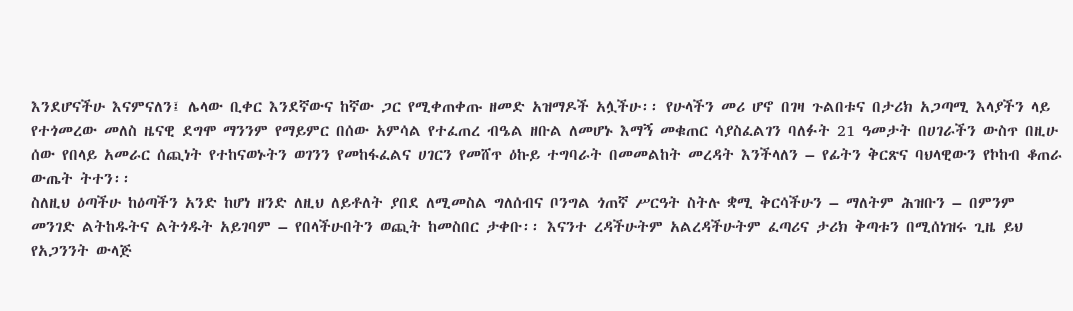እንደሆናችሁ እናምናለን፤ ሌላው ቢቀር እንደኛውና ከኛው ጋር የሚቀጠቀጡ ዘመድ አዝማዶች አሏችሁ፡፡ የሁላችን መሪ ሆኖ በገዛ ጉልበቱና በታሪክ አጋጣሚ እላያችን ላይ የተጎመረው መለስ ዜናዊ ደግሞ ማንንም የማይምር በሰው አምሳል የተፈጠረ ብዔል ዘቡል ለመሆኑ እማኝ መቁጠር ሳያስፈልገን ባለፉት 21 ዓመታት በሀገራችን ውስጥ በዚሁ ሰው የበላይ አመራር ሰጪነት የተከናወኑትን ወገንን የመከፋፈልና ሀገርን የመሸጥ ዕኩይ ተግባራት በመመልከት መረዳት እንችላለን – የፊትን ቅርጽና ባህላዊውን የኮከብ ቆጠራ ውጤት ትተን፡፡
ስለዚህ ዕጣችሁ ከዕጣችን አንድ ከሆነ ዘንድ ለዚህ ለይቶለት ያበደ ለሚመስል ግለሰብና ቦንግል ጎጠኛ ሥርዓት ስትሉ ቋሚ ቅርሳችሁን – ማለትም ሕዝቡን – በምንም መንገድ ልትከዱትና ልትጎዱት አይገባም – የበላችሁበትን ወጪት ከመስበር ታቀቡ፡፡ እናንተ ረዳችሁትም አልረዳችሁትም ፈጣሪና ታሪክ ቅጣቱን በሚሰነዝሩ ጊዜ ይህ የአጋንንት ውላጅ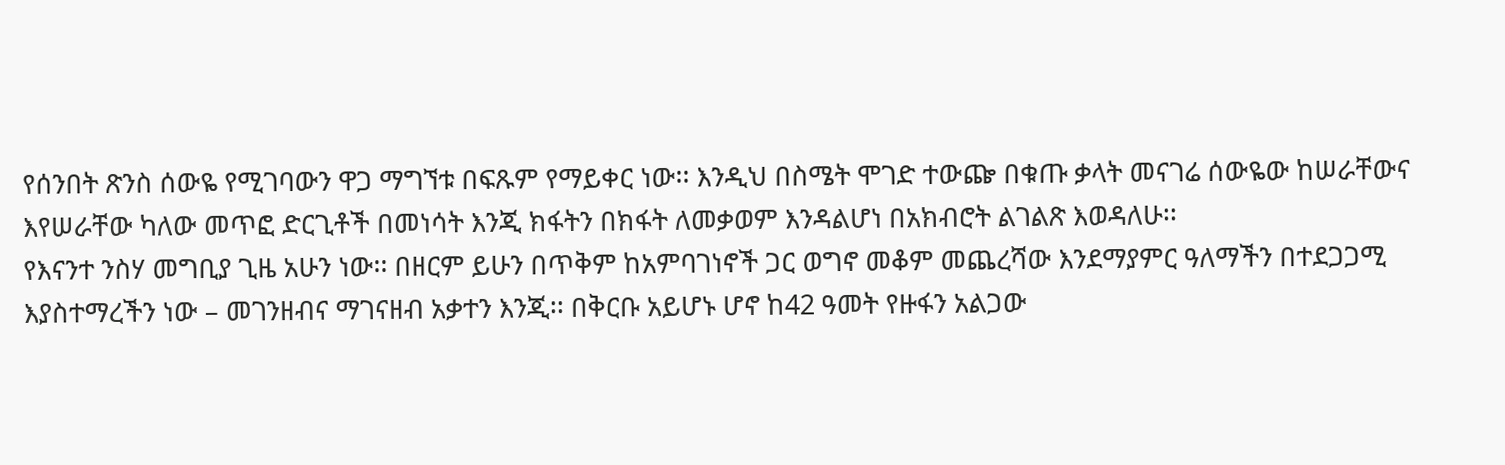የሰንበት ጽንስ ሰውዬ የሚገባውን ዋጋ ማግኘቱ በፍጹም የማይቀር ነው፡፡ እንዲህ በስሜት ሞገድ ተውጬ በቁጡ ቃላት መናገሬ ሰውዬው ከሠራቸውና እየሠራቸው ካለው መጥፎ ድርጊቶች በመነሳት እንጂ ክፋትን በክፋት ለመቃወም እንዳልሆነ በአክብሮት ልገልጽ እወዳለሁ፡፡
የእናንተ ንስሃ መግቢያ ጊዜ አሁን ነው፡፡ በዘርም ይሁን በጥቅም ከአምባገነኖች ጋር ወግኖ መቆም መጨረሻው እንደማያምር ዓለማችን በተደጋጋሚ እያስተማረችን ነው – መገንዘብና ማገናዘብ አቃተን እንጂ፡፡ በቅርቡ አይሆኑ ሆኖ ከ42 ዓመት የዙፋን አልጋው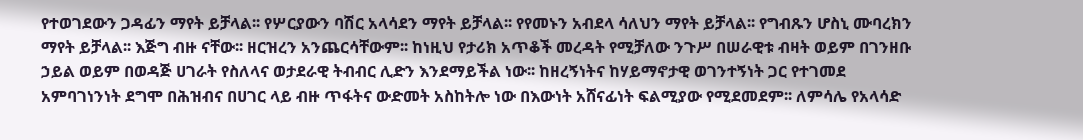የተወገደውን ጋዳፊን ማየት ይቻላል፡፡ የሦርያውን ባሽር አላሳደን ማየት ይቻላል፡፡ የየመኑን አብደላ ሳለህን ማየት ይቻላል፡፡ የግብጹን ሆስኒ ሙባረክን ማየት ይቻላል፡፡ እጅግ ብዙ ናቸው፡፡ ዘርዝረን አንጨርሳቸውም፡፡ ከነዚህ የታሪክ አጥቆች መረዳት የሚቻለው ንጉሥ በሠራዊቱ ብዛት ወይም በገንዘቡ ኃይል ወይም በወዳጅ ሀገራት የስለላና ወታደራዊ ትብብር ሊድን እንደማይችል ነው፡፡ ከዘረኝነትና ከሃይማኖታዊ ወገንተኝነት ጋር የተገመደ አምባገነንነት ደግሞ በሕዝብና በሀገር ላይ ብዙ ጥፋትና ውድመት አስከትሎ ነው በእውነት አሸናፊነት ፍልሚያው የሚደመደም፡፡ ለምሳሌ የአላሳድ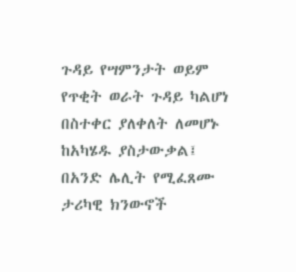ጉዳይ የሣምንታት ወይም የጥቂት ወራት ጉዳይ ካልሆነ በስተቀር ያለቀለት ለመሆኑ ከአካሄዱ ያስታውቃል፤ በአንድ ሌሊት የሚፈጸሙ ታሪካዊ ክንውኖች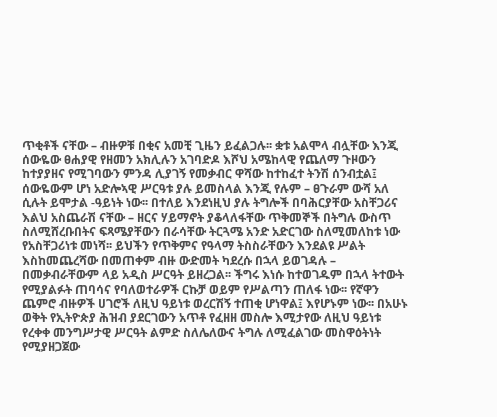ጥቂቶች ናቸው – ብዙዎቹ በቂና አመቺ ጊዜን ይፈልጋሉ፡፡ ቋቱ አልሞላ ብሏቸው እንጂ ሰውዬው ፀሐያዊ የዘመን አክሊሉን አገባድዶ እሾህ አሜከላዊ የጨለማ ጉዞውን ከተያያዘና የሚገባውን ምንዳ ሊያገኝ የመቃብር ዋሻው ከተከፈተ ትንሽ ሰንብቷል፤ ሰውዬውም ሆነ አድሎኣዊ ሥርዓቱ ያሉ ይመስላል እንጂ የሉም – ፀጉራም ውሻ አለ ሲሉት ይሞታል -ዓይነት ነው፡፡ በተለይ እንደነዚህ ያሉ ትግሎች በባሕርያቸው አስቸጋሪና እልህ አስጨራሽ ናቸው – ዘርና ሃይማኖት ያቆላለፋቸው ጥቅመኞች በትግሉ ውስጥ ስለሚሸረቡበትና ፍጻሜያቸውን በራሳቸው ትርጓሜ አንድ አድርገው ስለሚመለከቱ ነው የአስቸጋሪነቱ መነሻ፡፡ ይህችን የጥቅምና የዓላማ ትስስራቸውን እንደልዩ ሥልት እስከመጨረሻው በመጠቀም ብዙ ውድመት ካደረሱ በኋላ ይወገዳሉ – በመቃብራቸውም ላይ አዲስ ሥርዓት ይዘረጋል፡፡ ችግሩ እነሱ ከተወገዱም በኋላ ትተውት የሚያልፉት ጠባሳና የባለወተራዎች ርኩቻ ወይም የሥልጣን ጠለፋ ነው፡፡ የኛዋን ጨምሮ ብዙዎች ሀገሮች ለዚህ ዓይነቱ ወረርሽኝ ተጠቂ ሆነዋል፤ እየሆኑም ነው፡፡ በአሁኑ ወቅት የኢትዮጵያ ሕዝብ ያደርገውን አጥቶ የፈዘዘ መስሎ እሚታየው ለዚህ ዓይነቱ የረቀቀ መንግሥታዊ ሥርዓት ልምድ ስለሌለውና ትግሉ ለሚፈልገው መስዋዕትነት የሚያዘጋጀው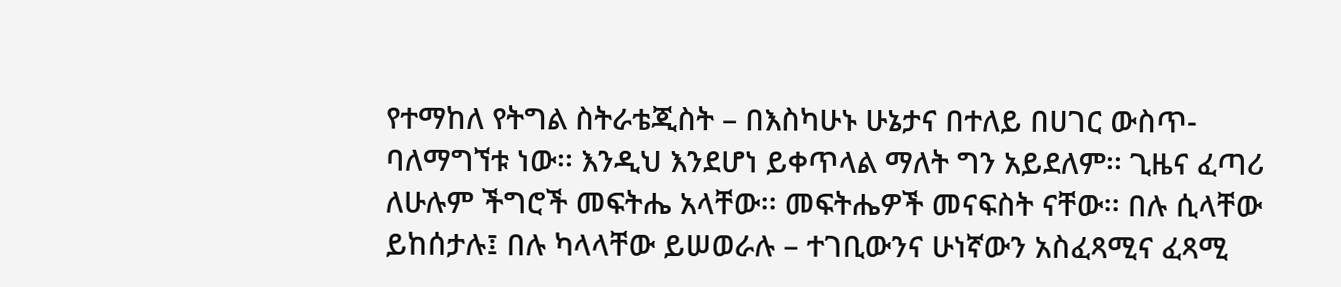የተማከለ የትግል ስትራቴጂስት – በእስካሁኑ ሁኔታና በተለይ በሀገር ውስጥ- ባለማግኘቱ ነው፡፡ እንዲህ እንደሆነ ይቀጥላል ማለት ግን አይደለም፡፡ ጊዜና ፈጣሪ ለሁሉም ችግሮች መፍትሔ አላቸው፡፡ መፍትሔዎች መናፍስት ናቸው፡፡ በሉ ሲላቸው ይከሰታሉ፤ በሉ ካላላቸው ይሠወራሉ – ተገቢውንና ሁነኛውን አስፈጻሚና ፈጻሚ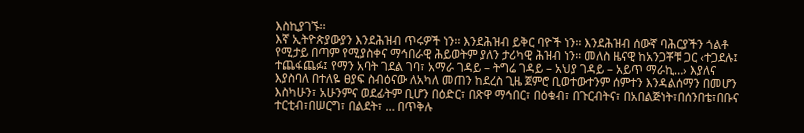እስኪያገኙ፡፡
እኛ ኢትዮጵያውያን እንደሕዝብ ጥሩዎች ነን፡፡ እንደሕዝብ ይቅር ባዮች ነን፡፡ እንደሕዝብ ሰውኛ ባሕርያችን ጎልቶ የሚታይ በጣም የሚያስቀና ማኅበራዊ ሕይወትም ያለን ታሪካዊ ሕዝብ ነን፡፡ መለስ ዜናዊ ከአንጋቾቹ ጋር ‹ተጋደሉ፤ ተጨፋጨፉ፤ የማን አባት ገደል ገባ፣ አማራ ገዳይ – ትግሬ ገዳይ – አህያ ገዳይ – አይጥ ማራኪ…› እያለና እያስባለ በተለዬ ፀያፍ ስብዕናው ለአካለ መጠን ከደረስ ጊዜ ጀምሮ ቢወተውተንም ሰምተን እንዳልሰማን በመሆን እስካሁን፣ አሁንምና ወደፊትም ቢሆን በዕድር፣ በጽዋ ማኅበር፣ በዕቁብ፣ በጉርብትና፣ በአበልጅነት፣በሰንበቴ፣በቡና ተርቲብ፣በሠርግ፣ በልደት፣ … በጥቅሉ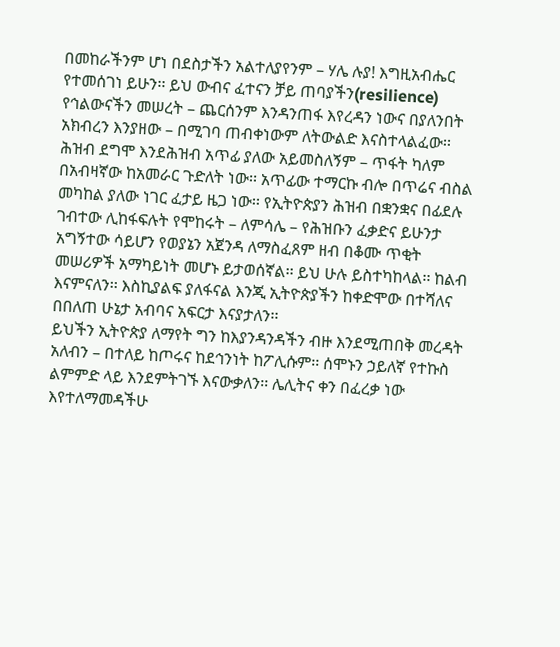በመከራችንም ሆነ በደስታችን አልተለያየንም – ሃሌ ሉያ! እግዚአብሔር የተመሰገነ ይሁን፡፡ ይህ ውብና ፈተናን ቻይ ጠባያችን(resilience) የኅልውናችን መሠረት – ጨርሰንም እንዳንጠፋ እየረዳን ነውና በያለንበት አክብረን እንያዘው – በሚገባ ጠብቀነውም ለትውልድ እናስተላልፈው፡፡ ሕዝብ ደግሞ እንደሕዝብ አጥፊ ያለው አይመስለኝም – ጥፋት ካለም በአብዛኛው ከአመራር ጉድለት ነው፡፡ አጥፊው ተማርኩ ብሎ በጥሬና ብስል መካከል ያለው ነገር ፈታይ ዜጋ ነው፡፡ የኢትዮጵያን ሕዝብ በቋንቋና በፊደሉ ገብተው ሊከፋፍሉት የሞከሩት – ለምሳሌ – የሕዝቡን ፈቃድና ይሁንታ አግኝተው ሳይሆን የወያኔን አጀንዳ ለማስፈጸም ዘብ በቆሙ ጥቂት መሠሪዎች አማካይነት መሆኑ ይታወሰኛል፡፡ ይህ ሁሉ ይስተካከላል፡፡ ከልብ እናምናለን፡፡ እስኪያልፍ ያለፋናል እንጂ ኢትዮጵያችን ከቀድሞው በተሻለና በበለጠ ሁኔታ አብባና አፍርታ እናያታለን፡፡
ይህችን ኢትዮጵያ ለማየት ግን ከእያንዳንዳችን ብዙ እንደሚጠበቅ መረዳት አለብን – በተለይ ከጦሩና ከደኅንነት ከፖሊሱም፡፡ ሰሞኑን ኃይለኛ የተኩስ ልምምድ ላይ እንደምትገኙ እናውቃለን፡፡ ሌሊትና ቀን በፈረቃ ነው እየተለማመዳችሁ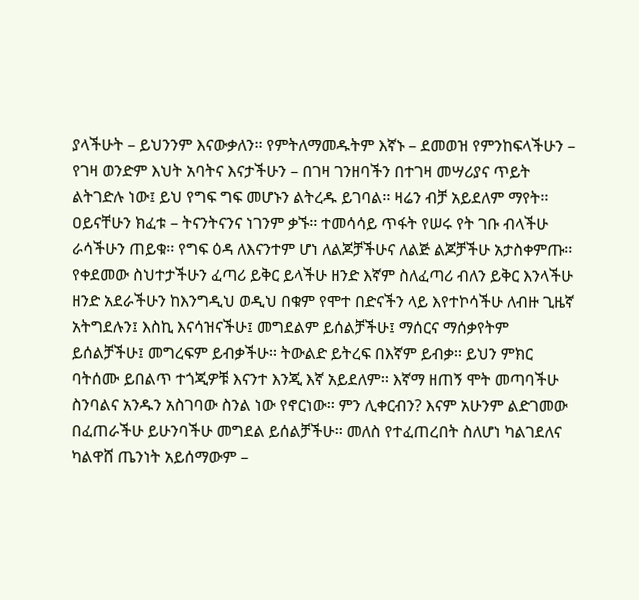ያላችሁት – ይህንንም እናውቃለን፡፡ የምትለማመዱትም እኛኑ – ደመወዝ የምንከፍላችሁን – የገዛ ወንድም እህት አባትና እናታችሁን – በገዛ ገንዘባችን በተገዛ መሣሪያና ጥይት ልትገድሉ ነው፤ ይህ የግፍ ግፍ መሆኑን ልትረዱ ይገባል፡፡ ዛሬን ብቻ አይደለም ማየት፡፡ ዐይናቸሁን ክፈቱ – ትናንትናንና ነገንም ቃኙ፡፡ ተመሳሳይ ጥፋት የሠሩ የት ገቡ ብላችሁ ራሳችሁን ጠይቁ፡፡ የግፍ ዕዳ ለእናንተም ሆነ ለልጆቻችሁና ለልጅ ልጆቻችሁ አታስቀምጡ፡፡ የቀደመው ስህተታችሁን ፈጣሪ ይቅር ይላችሁ ዘንድ እኛም ስለፈጣሪ ብለን ይቅር እንላችሁ ዘንድ አደራችሁን ከእንግዲህ ወዲህ በቁም የሞተ በድናችን ላይ እየተኮሳችሁ ለብዙ ጊዜኛ አትግደሉን፤ እስኪ እናሳዝናችሁ፤ መግደልም ይሰልቻችሁ፤ ማሰርና ማሰቃየትም ይሰልቻችሁ፤ መግረፍም ይብቃችሁ፡፡ ትውልድ ይትረፍ በእኛም ይብቃ፡፡ ይህን ምክር ባትሰሙ ይበልጥ ተጎጂዎቹ እናንተ እንጂ እኛ አይደለም፡፡ እኛማ ዘጠኝ ሞት መጣባችሁ ስንባልና አንዱን አስገባው ስንል ነው የኖርነው፡፡ ምን ሊቀርብን? እናም አሁንም ልድገመው በፈጠራችሁ ይሁንባችሁ መግደል ይሰልቻችሁ፡፡ መለስ የተፈጠረበት ስለሆነ ካልገደለና ካልዋሸ ጤንነት አይሰማውም –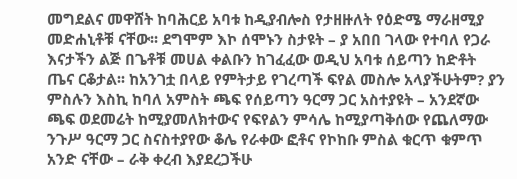መግደልና መዋሸት ከባሕርይ አባቱ ከዲያብሎስ የታዘዙለት የዕድሜ ማራዘሚያ መድሐኒቶቹ ናቸው፡፡ ደግሞም እኮ ሰሞኑን ስታዩት – ያ አበበ ገላው የተባለ የጋራ እናታችን ልጅ በጌቶቹ መሀል ቀልቡን ከገፈፈው ወዲህ አባቱ ሰይጣን ከድቶት ጤና ርቆታል፡፡ ከአንገቷ በላይ የምትታይ የገረጣች ፍየል መስሎ አላያችሁትም? ያን ምስሉን እስኪ ከባለ አምስት ጫፍ የሰይጣን ዓርማ ጋር አስተያዩት – አንደኛው ጫፍ ወደመሬት ከሚያመለክተውና የፍየልን ምሳሌ ከሚያጣቅሰው የጨለማው ንጉሥ ዓርማ ጋር ስናስተያየው ቆሌ የራቀው ፎቶና የኮከቡ ምስል ቁርጥ ቁምጥ አንድ ናቸው – ራቅ ቀረብ እያደረጋችሁ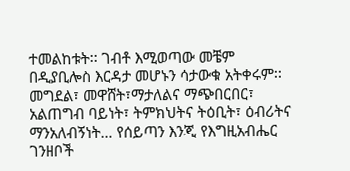ተመልከቱት፡፡ ገብቶ እሚወጣው መቼም በዲያቢሎስ እርዳታ መሆኑን ሳታውቁ አትቀሩም፡፡ መግደል፣ መዋሸት፣ማታለልና ማጭበርበር፣ አልጠግብ ባይነት፣ ትምክህትና ትዕቢት፣ ዕብሪትና ማንአለብኝነት… የሰይጣን እንጂ የእግዚአብሔር ገንዘቦች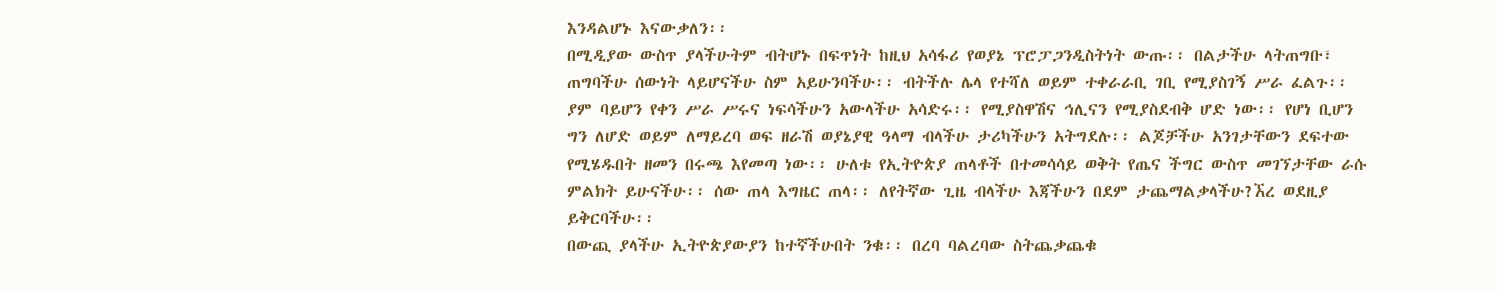እንዳልሆኑ እናውቃለን፡፡
በሚዲያው ውስጥ ያላችሁትም ብትሆኑ በፍጥነት ከዚህ አሳፋሪ የወያኔ ፕሮፓጋንዲስትነት ውጡ፡፡ በልታችሁ ላትጠግቡ፣ ጠግባችሁ ሰውነት ላይሆናችሁ ስም አይሁንባችሁ፡፡ ብትችሉ ሌላ የተሻለ ወይም ተቀራራቢ ገቢ የሚያስገኝ ሥራ ፈልጉ፡፡ ያም ባይሆን የቀን ሥራ ሥሩና ነፍሳችሁን አውላችሁ አሳድሩ፡፡ የሚያስዋሽና ኅሊናን የሚያስደብቅ ሆድ ነው፡፡ የሆነ ቢሆን ግን ለሆድ ወይም ለማይረባ ወፍ ዘራሽ ወያኔያዊ ዓላማ ብላችሁ ታሪካችሁን አትግደሉ፡፡ ልጆቻችሁ አንገታቸውን ደፍተው የሚሄዱበት ዘመን በሩጫ እየመጣ ነው፡፡ ሁለቱ የኢትዮጵያ ጠላቶች በተመሳሳይ ወቅት የጤና ችግር ውስጥ መገኘታቸው ራሱ ምልክት ይሁናችሁ፡፡ ሰው ጠላ እግዜር ጠላ፡፡ ለየትኛው ጊዜ ብላችሁ እጃችሁን በደም ታጨማልቃላችሁ?ኧረ ወደዚያ ይቅርባችሁ፡፡
በውጪ ያላችሁ ኢትዮጵያውያን ከተኛችሁበት ንቁ፡፡ በረባ ባልረባው ስትጨቃጨቁ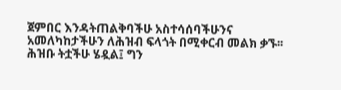ጀምበር እንዳትጠልቅባችሁ አስተሳሰባችሁንና አመለካከታችሁን ለሕዝብ ፍላጎት በሚቀርብ መልክ ቃኙ፡፡ ሕዝቡ ትቷችሁ ሄዷል፤ ግን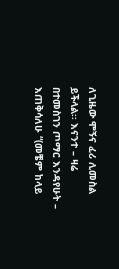ለጊዜው ሞኝና ፈሪ ሊመስል ይችላል፡፡ እናንተ – ዛሬ በተመስገን ጦማር እንዳየሁት – እጠቅሳለሁ “(መቼም ከላይ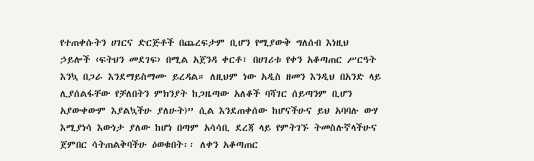የተጠቀሱትን ሀገርና ድርጅቶች በጨረፍታም ቢሆን የሚያውቅ ግለሰብ እነዚህ ኃይሎች ‹ፍትህን መደገፍ› በሚል አጀንዳ ቀርቶ፣ በሀገሪቱ የቀን አቆጣጠር ሥርዓት እንኳ በጋራ እንደማይስማሙ ይረዳል። ለዚህም ነው አዲስ ዘመን እንዲህ በአንድ ላይ ሊያሰልፋቸው የቻለበትን ምክንያት ከጋዜጣው አለቆች ባሻገር ሰይጣንም ቢሆን አያውቀውም እያልኳችሁ ያለሁት)” ሲል እንደጠቀሰው ከሆናችሁና ይህ አባባሉ ውሃ እሚያነሳ እውነታ ያለው ከሆነ በጣም አሳሳቢ ደረጃ ላይ የምትገኙ ትመስሉኛላችሁና ጀምበር ሳትጠልቅባችሁ ዕወቁበት፡፡ ለቀን አቆጣጠር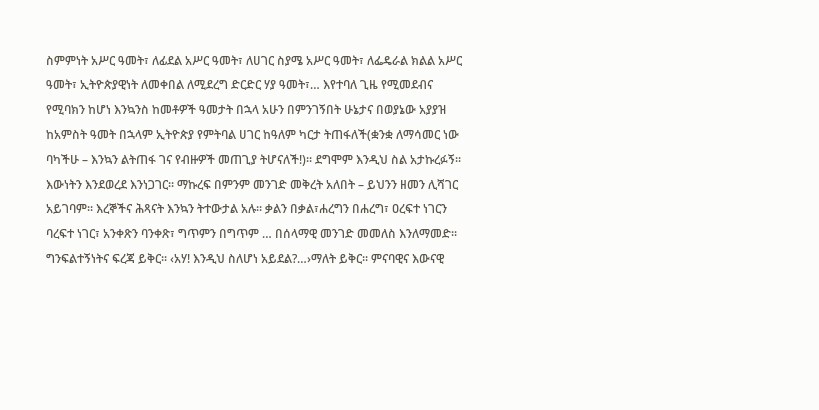ስምምነት አሥር ዓመት፣ ለፊደል አሥር ዓመት፣ ለሀገር ስያሜ አሥር ዓመት፣ ለፌዴራል ክልል አሥር ዓመት፣ ኢትዮጵያዊነት ለመቀበል ለሚደረግ ድርድር ሃያ ዓመት፣… እየተባለ ጊዜ የሚመደብና የሚባክን ከሆነ እንኳንስ ከመቶዎች ዓመታት በኋላ አሁን በምንገኝበት ሁኔታና በወያኔው አያያዝ ከአምስት ዓመት በኋላም ኢትዮጵያ የምትባል ሀገር ከዓለም ካርታ ትጠፋለች(ቋንቋ ለማሳመር ነው ባካችሁ – እንኳን ልትጠፋ ገና የብዙዎች መጠጊያ ትሆናለች!)፡፡ ደግሞም እንዲህ ስል አታኩረፉኝ፡፡ እውነትን እንደወረደ እንነጋገር፡፡ ማኩረፍ በምንም መንገድ መቅረት አለበት – ይህንን ዘመን ሊሻገር አይገባም፡፡ እረኞችና ሕጻናት እንኳን ትተውታል አሉ፡፡ ቃልን በቃል፣ሐረግን በሐረግ፣ ዐረፍተ ነገርን ባረፍተ ነገር፣ አንቀጽን ባንቀጽ፣ ግጥምን በግጥም … በሰላማዊ መንገድ መመለስ እንለማመድ፡፡ ግንፍልተኝነትና ፍረጃ ይቅር፡፡ ‹አሃ! እንዲህ ስለሆነ አይደል?…›ማለት ይቅር፡፡ ምናባዊና እውናዊ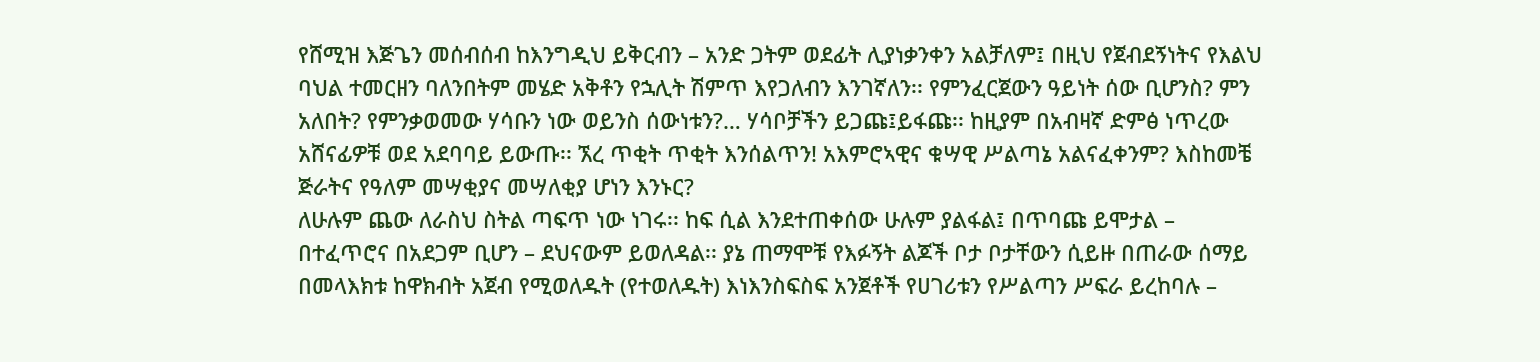የሸሚዝ እጅጌን መሰብሰብ ከእንግዲህ ይቅርብን – አንድ ጋትም ወደፊት ሊያነቃንቀን አልቻለም፤ በዚህ የጀብደኝነትና የእልህ ባህል ተመርዘን ባለንበትም መሄድ አቅቶን የኋሊት ሽምጥ እየጋለብን እንገኛለን፡፡ የምንፈርጀውን ዓይነት ሰው ቢሆንስ? ምን አለበት? የምንቃወመው ሃሳቡን ነው ወይንስ ሰውነቱን?… ሃሳቦቻችን ይጋጩ፤ይፋጩ፡፡ ከዚያም በአብዛኛ ድምፅ ነጥረው አሸናፊዎቹ ወደ አደባባይ ይውጡ፡፡ ኧረ ጥቂት ጥቂት እንሰልጥን! አእምሮኣዊና ቁሣዊ ሥልጣኔ አልናፈቀንም? እስከመቼ ጅራትና የዓለም መሣቂያና መሣለቂያ ሆነን እንኑር?
ለሁሉም ጨው ለራስህ ስትል ጣፍጥ ነው ነገሩ፡፡ ከፍ ሲል እንደተጠቀሰው ሁሉም ያልፋል፤ በጥባጩ ይሞታል – በተፈጥሮና በአደጋም ቢሆን – ደህናውም ይወለዳል፡፡ ያኔ ጠማሞቹ የእፉኝት ልጆች ቦታ ቦታቸውን ሲይዙ በጠራው ሰማይ በመላእክቱ ከዋክብት አጀብ የሚወለዱት (የተወለዱት) እነእንስፍስፍ አንጀቶች የሀገሪቱን የሥልጣን ሥፍራ ይረከባሉ –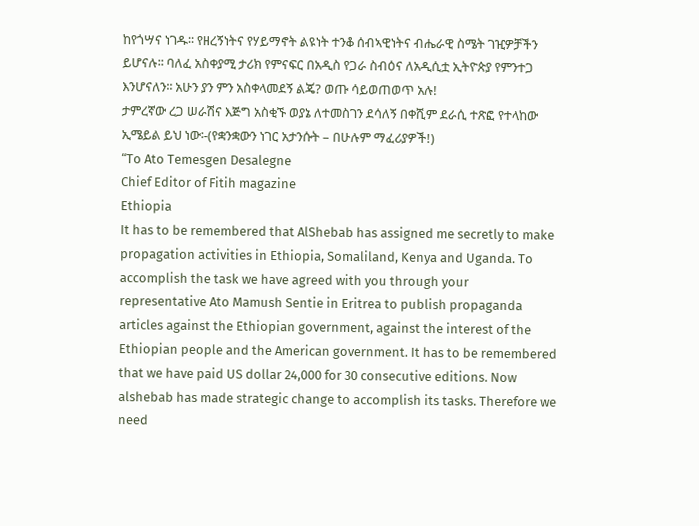ከየጎሣና ነገዱ፡፡ የዘረኝነትና የሃይማኖት ልዩነት ተንቆ ሰብኣዊነትና ብሔራዊ ስሜት ገዢዎቻችን ይሆናሉ፡፡ ባለፈ አስቀያሚ ታሪክ የምናፍር በአዲስ የጋራ ስብዕና ለአዲሲቷ ኢትዮጵያ የምንተጋ እንሆናለን፡፡ አሁን ያን ምን አስቀላመደኝ ልጄ? ወጡ ሳይወጠወጥ አሉ!
ታምረኛው ረጋ ሠራሽና እጅግ አስቂኙ ወያኔ ለተመስገን ደሳለኝ በቀሺም ደራሲ ተጽፎ የተላከው ኢሜይል ይህ ነው፡-(የቋንቋውን ነገር አታንሱት – በሁሉም ማፈሪያዎች!)
“To Ato Temesgen Desalegne
Chief Editor of Fitih magazine
Ethiopia
It has to be remembered that AlShebab has assigned me secretly to make propagation activities in Ethiopia, Somaliland, Kenya and Uganda. To accomplish the task we have agreed with you through your representative Ato Mamush Sentie in Eritrea to publish propaganda articles against the Ethiopian government, against the interest of the Ethiopian people and the American government. It has to be remembered that we have paid US dollar 24,000 for 30 consecutive editions. Now alshebab has made strategic change to accomplish its tasks. Therefore we need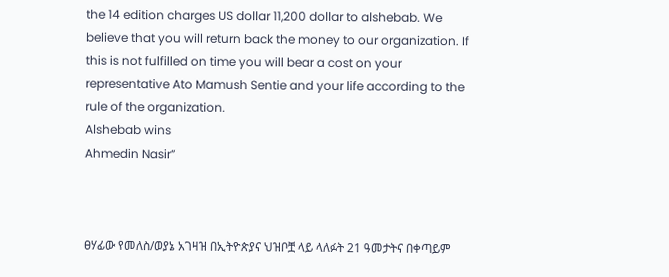the 14 edition charges US dollar 11,200 dollar to alshebab. We believe that you will return back the money to our organization. If this is not fulfilled on time you will bear a cost on your representative Ato Mamush Sentie and your life according to the rule of the organization.
Alshebab wins
Ahmedin Nasir”



ፀሃፊው የመለስ/ወያኔ አገዛዝ በኢትዮጵያና ህዝቦቿ ላይ ላለፉት 21 ዓመታትና በቀጣይም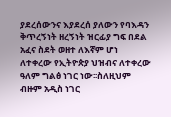ያደረሰውንና እያደረሰ ያለውን የባእዳን ቅጥረኝነት ዘረኝነት ዝርፊያ ግፍ በደል አፈና ስደት ወዘተ ለእኛም ሆነ ለተቀረው የኢትዮጵያ ህዝብና ለተቀረው ዓለም ግልፅ ነገር ነው፡፡ስለዚህም ብዙም አዲስ ነገር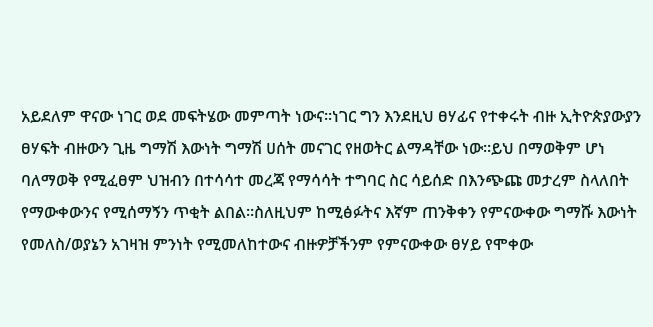አይደለም ዋናው ነገር ወደ መፍትሄው መምጣት ነውና፡፡ነገር ግን እንደዚህ ፀሃፊና የተቀሩት ብዙ ኢትዮጵያውያን ፀሃፍት ብዙውን ጊዜ ግማሽ እውነት ግማሽ ሀሰት መናገር የዘወትር ልማዳቸው ነው፡፡ይህ በማወቅም ሆነ ባለማወቅ የሚፈፀም ህዝብን በተሳሳተ መረጃ የማሳሳት ተግባር ስር ሳይሰድ በእንጭጩ መታረም ስላለበት የማውቀውንና የሚሰማኝን ጥቂት ልበል፡፡ስለዚህም ከሚፅፉትና እኛም ጠንቅቀን የምናውቀው ግማሹ እውነት የመለስ/ወያኔን አገዛዝ ምንነት የሚመለከተውና ብዙዎቻችንም የምናውቀው ፀሃይ የሞቀው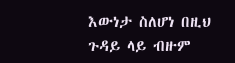እውነታ ስለሆነ በዚህ ጉዳይ ላይ ብዙም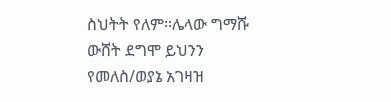ስህትት የለም፡፡ሌላው ግማሹ ውሸት ደግሞ ይህንን የመለስ/ወያኔ አገዛዝ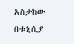አስታከው በቱኒሲያ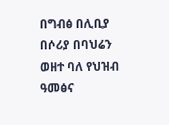በግብፅ በሊቢያ በሶሪያ በባህሬን ወዘተ ባለ የህዝብ ዓመፅና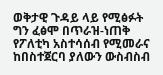ወቅታዊ ጉዳይ ላይ የሚፅፉት ግን ፈፅሞ በጥራዝ-ነጠቅ የፖለቲካ አስተሳሰብ የሚመራና ከበስተጀርባ ያለውን ውስብስብ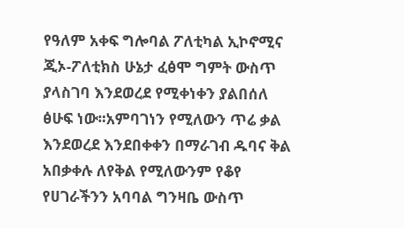የዓለም አቀፍ ግሎባል ፖለቲካል ኢኮኖሚና ጂኦ-ፖለቲክስ ሁኔታ ፈፅሞ ግምት ውስጥ ያላስገባ እንደወረደ የሚቀነቀን ያልበሰለ ፅሁፍ ነው፡፡አምባገነን የሚለውን ጥሬ ቃል እንደወረደ እንደበቀቀን በማራገብ ዱባና ቅል አበቃቀሉ ለየቅል የሚለውንም የቆየ የሀገራችንን አባባል ግንዛቤ ውስጥ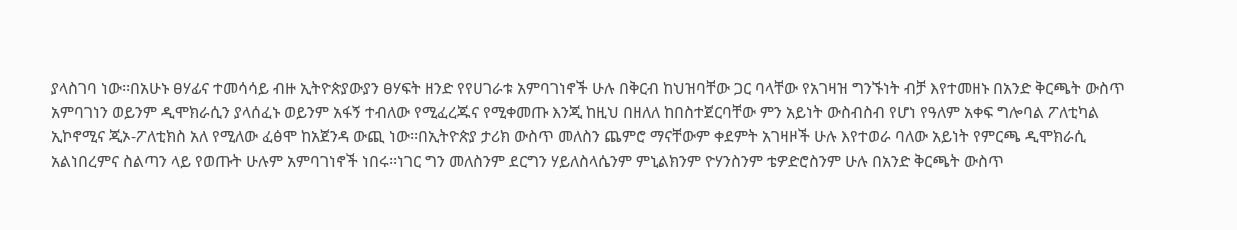ያላስገባ ነው፡፡በአሁኑ ፀሃፊና ተመሳሳይ ብዙ ኢትዮጵያውያን ፀሃፍት ዘንድ የየሀገራቱ አምባገነኖች ሁሉ በቅርብ ከህዝባቸው ጋር ባላቸው የአገዛዝ ግንኙነት ብቻ እየተመዘኑ በአንድ ቅርጫት ውስጥ አምባገነን ወይንም ዲሞክራሲን ያላሰፈኑ ወይንም አፋኝ ተብለው የሚፈረጁና የሚቀመጡ እንጂ ከዚህ በዘለለ ከበስተጀርባቸው ምን አይነት ውስብስብ የሆነ የዓለም አቀፍ ግሎባል ፖለቲካል ኢኮኖሚና ጂኦ-ፖለቲክስ አለ የሚለው ፈፅሞ ከአጀንዳ ውጪ ነው፡፡በኢትዮጵያ ታሪክ ውስጥ መለስን ጨምሮ ማናቸውም ቀደምት አገዛዞች ሁሉ እየተወራ ባለው አይነት የምርጫ ዲሞክራሲ አልነበረምና ስልጣን ላይ የወጡት ሁሉም አምባገነኖች ነበሩ፡፡ነገር ግን መለስንም ደርግን ሃይለስላሴንም ምኒልክንም ዮሃንስንም ቴዎድሮስንም ሁሉ በአንድ ቅርጫት ውስጥ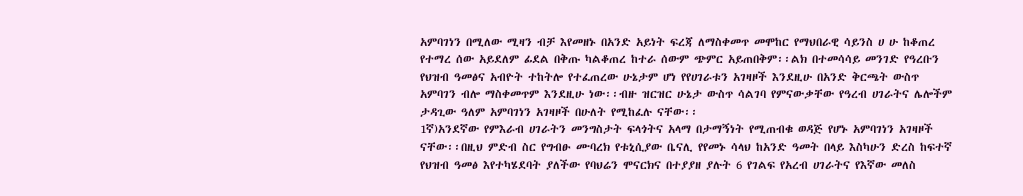አምባገነን በሚለው ሚዛን ብቻ እየመዘኑ በአንድ አይነት ፍረጃ ለማስቀመጥ መሞከር የማህበራዊ ሳይንስ ሀ ሁ ከቆጠረ የተማረ ሰው አይደለም ፊደል በቅጡ ካልቆጠረ ከተራ ሰውም ጭምር አይጠበቅም፡፡ልክ በተመሳሳይ መንገድ የዓረቡን የህዝብ ዓመፅና አብዮት ተከትሎ የተፈጠረው ሁኔታም ሆነ የየሀገራቱን አገዛዞች እንደዚሁ በአንድ ቅርጫት ውስጥ አምባገን ብሎ ማስቀመጥም እንደዚሁ ነው፡፡ብዙ ዝርዝር ሁኔታ ውስጥ ሳልገባ የምናውቃቸው የዓረብ ሀገራትና ሌሎችም ታዳጊው ዓለም አምባገነን አገዛዞች በሁለት የሚከፈሉ ናቸው፡፡
1ኛ)አንደኛው የምእራብ ሀገራትን መንግስታት ፍላጎትና አላማ በታማኝነት የሚጠብቁ ወዳጅ የሆኑ አምባገነን አገዛዞች ናቸው፡፡በዚህ ምድብ ስር የግብፁ ሙባረክ የቱኒሲያው ቤናሊ የየመኑ ሳላህ ከአንድ ዓመት በላይ እስካሁን ድረስ ከፍተኛ የህዝብ ዓመፅ እየተካሄደባት ያለችው የባህሬን ሞናርክና በተያያዘ ያሉት 6 የገልፍ የአረብ ሀገራትና የእኛው መለስ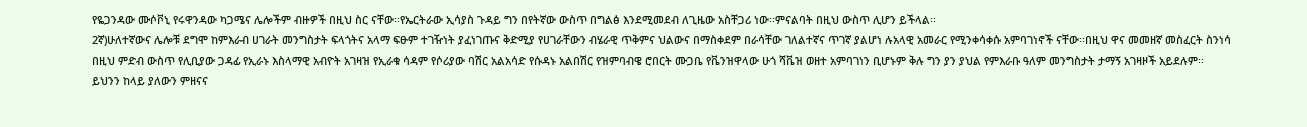የዬጋንዳው ሙሶቮኒ የሩዋንዳው ካጋሜና ሌሎችም ብዙዎች በዚህ ስር ናቸው፡፡የኤርትራው ኢሳያስ ጉዳይ ግን በየትኛው ውስጥ በግልፅ እንደሚመደብ ለጊዜው አስቸጋሪ ነው፡፡ምናልባት በዚህ ውስጥ ሊሆን ይችላል፡፡
2ኛ)ሁለተኛውና ሌሎቹ ደግሞ ከምእራብ ሀገራት መንግስታት ፍላጎትና አላማ ፍፁም ተገዥነት ያፈነገጡና ቅድሚያ የሀገራቸውን ብሄራዊ ጥቅምና ህልውና በማስቀደም በራሳቸው ገለልተኛና ጥገኛ ያልሆነ ሉአላዊ አመራር የሚንቀሳቀሱ አምባገነኖች ናቸው፡፡በዚህ ዋና መመዘኛ መስፈርት ስንነሳ በዚህ ምድብ ውስጥ የሊቢያው ጋዳፊ የኢራኑ እስላማዊ አብዮት አገዛዝ የኢራቁ ሳዳም የሶሪያው ባሽር አልአሳድ የሱዳኑ አልበሽር የዝምባብዌ ሮበርት ሙጋቤ የቬንዝዋላው ሁጎ ሻቬዝ ወዘተ አምባገነን ቢሆኑም ቅሉ ግን ያን ያህል የምእራቡ ዓለም መንግስታት ታማኝ አገዛዞች አይደሉም፡፡
ይህንን ከላይ ያለውን ምዘናና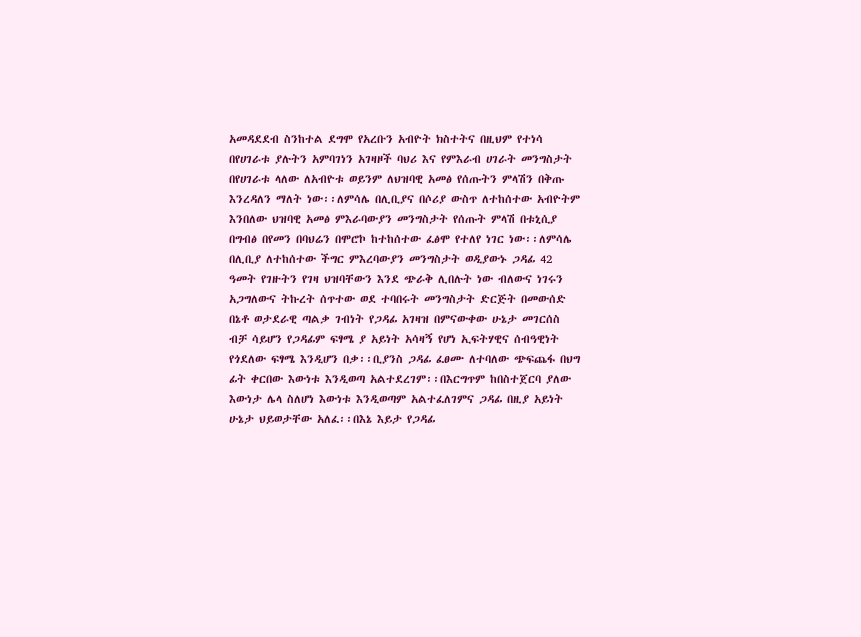አመዳደደብ ስንከተል ደግሞ የአረቡን አብዮት ክስተትና በዚህም የተነሳ በየሀገራቱ ያሉትን አምባገነን አገዛዞች ባህሪ እና የምእራብ ሀገራት መንግስታት በየሀገራቱ ላለው ለአብዮቱ ወይንም ለህዝባዊ አመፅ የሰጡትን ምላሽን በቅጡ እንረዳለን ማለት ነው፡፡ለምሳሌ በሊቢያና በሶሪያ ውስጥ ለተከሰተው አብዮትም እንበለው ህዝባዊ አመፅ ምእራባውያን መንግስታት የሰጡት ምላሽ በቱኒሲያ በግብፅ በየመን በባህሬን በሞሮኮ ከተከሰተው ፈፅሞ የተለየ ነገር ነው፡፡ለምሳሌ በሊቢያ ለተከሰተው ችግር ምእረባውያን መንግስታት ወዲያውኑ ጋዳፊ 42 ዓመት የገዙትን የገዛ ህዝባቸውን እንደ ጭራቅ ሊበሉት ነው ብለውና ነገሩን አጋግለውና ትኩረት ሰጥተው ወደ ተባበሩት መንግስታት ድርጅት በመውሰድ በኔቶ ወታደራዊ ጣልቃ ገብነት የጋዳፊ አገዛዝ በምናውቀው ሁኔታ መገርሰስ ብቻ ሳይሆን የጋዳፊም ፍፃሜ ያ አይነት አሳዛኝ የሆነ ኢፍትሃዊና ሰብዓዊነት የጎደለው ፍፃሜ እንዲሆን በቃ፡፡ቢያንስ ጋዳፊ ፈፀሙ ለተባለው ጭፍጨፋ በህግ ፊት ቀርበው እውነቱ እንዲወጣ አልተደረገም፡፡በእርግጥም ከበስተጀርባ ያለው እውነታ ሌላ ስለሆነ እውነቱ እንዲወጣም አልተፈለገምና ጋዳፊ በዚያ አይነት ሁኔታ ህይወታቸው አለፈ፡፡በእኔ እይታ የጋዳፊ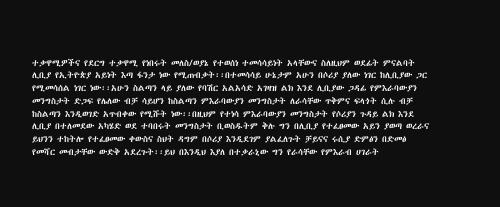ተቃዋሚዎችና የደርግ ተቃዋሚ የነበሩት መለስ/ወያኔ የተወሰነ ተመሳሳይነት አላቸውና ስለዚህም ወደፊት ምናልባት ሊቢያ የኢትዮጵያ አይነት እጣ ፋንታ ነው የሚጠብቃት፡፡በተመሳሳይ ሁኔታም አሁን በሶሪያ ያለው ነገር ከሊቢያው ጋር የሚመሳሰል ነገር ነው፡፡አሁን ስልጣን ላይ ያለው የባሽር አልአሳድ አገዛዝ ልክ እንደ ሊቢያው ጋዳፊ የምእራባውያን መንግስታት ድጋፍ የሌለው ብቻ ሳይሆን ከስልጣን ምእራባውያን መንግስታት ለራሳቸው ጥቅምና ፍላጎት ሲሉ ብቻ ከስልጣን እንዲወገድ አጥብቀው የሚሹት ነው፡፡በዚህም የተነሳ ምእራባውያን መንግስታት የሶሪያን ጉዳይ ልክ እንደ ሊቢያ በተለመደው አካሄድ ወደ ተባበሩት መንግስታት ቢወስዱትም ቅሉ ግን በሊቢያ የተፈፀመው አይን ያወጣ ወረራና ይህንን ተከትሎ የተፈፀመው ቀውስና ስህት ዳግም በሶሪያ እንዲደገም ያልፈለጉት ቻይናና ሩሲያ ድምፅን በድመፅ የመሻር መብታቸው ውድቅ አደረጉት፡፡ይህ በእንዲህ እያለ በተቃራኒው ግን የራሳቸው የምእራብ ሀገራት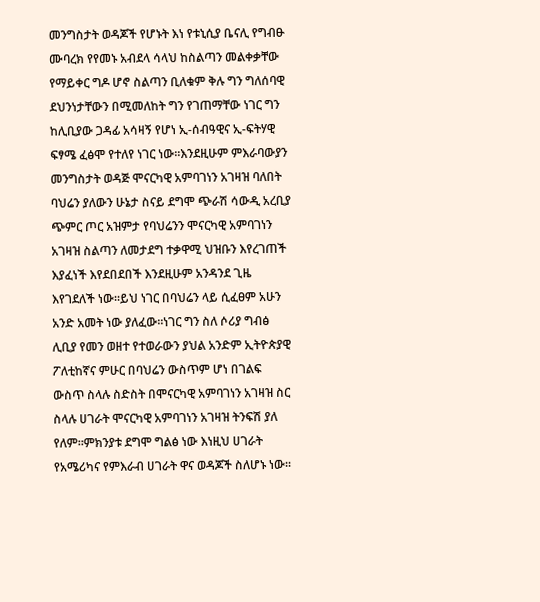መንግስታት ወዳጆች የሆኑት እነ የቱኒሲያ ቤናሊ የግብፁ ሙባረክ የየመኑ አብደላ ሳላህ ከስልጣን መልቀቃቸው የማይቀር ግዶ ሆኖ ስልጣን ቢለቁም ቅሉ ግን ግለሰባዊ ደህንነታቸውን በሚመለከት ግን የገጠማቸው ነገር ግን ከሊቢያው ጋዳፊ አሳዛኝ የሆነ ኢ-ሰብዓዊና ኢ-ፍትሃዊ ፍፃሜ ፈፅሞ የተለየ ነገር ነው፡፡እንደዚሁም ምእራባውያን መንግስታት ወዳጅ ሞናርካዊ አምባገነን አገዛዝ ባለበት ባህሬን ያለውን ሁኔታ ስናይ ደግሞ ጭራሽ ሳውዲ አረቢያ ጭምር ጦር አዝምታ የባህሬንን ሞናርካዊ አምባገነን አገዛዝ ስልጣን ለመታደግ ተቃዋሚ ህዝቡን እየረገጠች እያፈነች እየደበደበች እንደዚሁም አንዳንደ ጊዜ እየገደለች ነው፡፡ይህ ነገር በባህሬን ላይ ሲፈፀም አሁን አንድ አመት ነው ያለፈው፡፡ነገር ግን ስለ ሶሪያ ግብፅ ሊቢያ የመን ወዘተ የተወራውን ያህል አንድም ኢትዮጵያዊ ፖለቲከኛና ምሁር በባህሬን ውስጥም ሆነ በገልፍ ውስጥ ስላሉ ስድስት በሞናርካዊ አምባገነን አገዛዝ ስር ስላሉ ሀገራት ሞናርካዊ አምባገነን አገዛዝ ትንፍሽ ያለ የለም፡፡ምክንያቱ ደግሞ ግልፅ ነው እነዚህ ሀገራት የአሜሪካና የምእራብ ሀገራት ዋና ወዳጆች ስለሆኑ ነው፡፡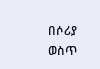በሶሪያ ወስጥ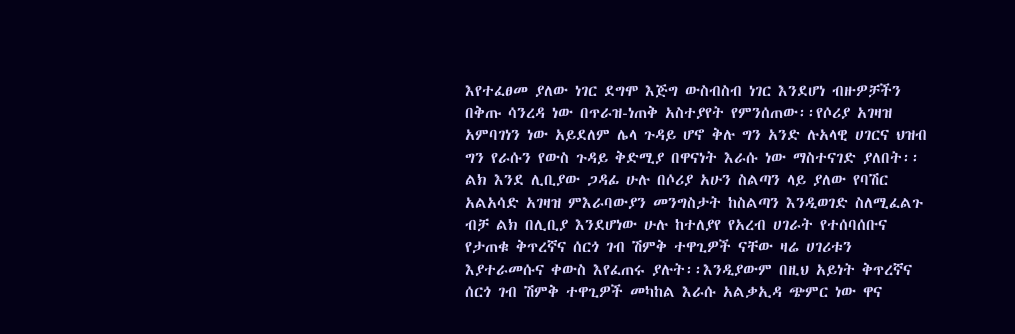እየተፈፀመ ያለው ነገር ደግሞ እጅግ ውስብስብ ነገር እንደሆነ ብዙዎቻችን በቅጡ ሳንረዳ ነው በጥራዝ-ነጠቅ አስተያየት የምንሰጠው፡፡የሶሪያ አገዛዝ አምባገነን ነው አይደለም ሌላ ጉዳይ ሆኖ ቅሉ ግን አንድ ሉአላዊ ሀገርና ህዝብ ግን የራሱን የውስ ጉዳይ ቅድሚያ በዋናነት እራሱ ነው ማስተናገድ ያለበት፡፡ልክ እንደ ሊቢያው ጋዳፊ ሁሉ በሶሪያ አሁን ስልጣን ላይ ያለው የባሽር አልአሳድ አገዛዝ ምእራባውያን መንግስታት ከስልጣን እንዲወገድ ስለሚፈልጉ ብቻ ልክ በሊቢያ እንደሆነው ሁሉ ከተለያየ የአረብ ሀገራት የተሰባሰቡና የታጠቁ ቅጥረኛና ሰርጎ ገብ ሽምቅ ተዋጊዎች ናቸው ዛሬ ሀገሪቱን እያተራመሱና ቀውስ እየፈጠሩ ያሉት፡፡እንዲያውም በዚህ አይነት ቅጥረኛና ሰርጎ ገብ ሽምቅ ተዋጊዎች መካከል እራሱ አልቃኢዳ ጭምር ነው ዋና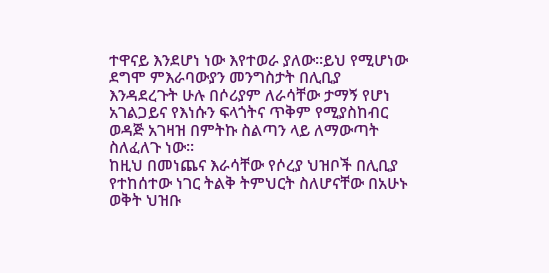ተዋናይ እንደሆነ ነው እየተወራ ያለው፡፡ይህ የሚሆነው ደግሞ ምእራባውያን መንግስታት በሊቢያ እንዳደረጉት ሁሉ በሶሪያም ለራሳቸው ታማኝ የሆነ አገልጋይና የእነሱን ፍላጎትና ጥቅም የሚያስከብር ወዳጅ አገዛዝ በምትኩ ስልጣን ላይ ለማውጣት ስለፈለጉ ነው፡፡
ከዚህ በመነጨና እራሳቸው የሶረያ ህዝቦች በሊቢያ የተከሰተው ነገር ትልቅ ትምህርት ስለሆናቸው በአሁኑ ወቅት ህዝቡ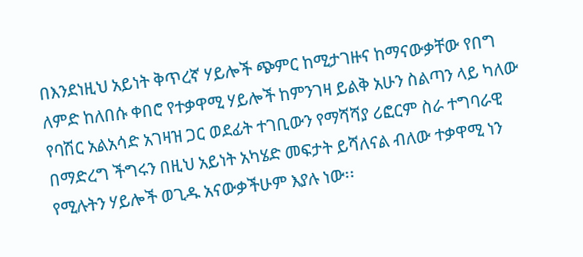በእንደነዚህ አይነት ቅጥረኛ ሃይሎች ጭምር ከሚታገዙና ከማናውቃቸው የበግ ለምድ ከለበሱ ቀበሮ የተቃዋሚ ሃይሎች ከምንገዛ ይልቅ አሁን ስልጣን ላይ ካለው የባሽር አልአሳድ አገዛዝ ጋር ወደፊት ተገቢውን የማሻሻያ ሪፎርም ስራ ተግባራዊ በማድረግ ችግሩን በዚህ አይነት አካሄድ መፍታት ይሻለናል ብለው ተቃዋሚ ነን የሚሉትን ሃይሎች ወጊዱ አናውቃችሁም እያሉ ነው፡፡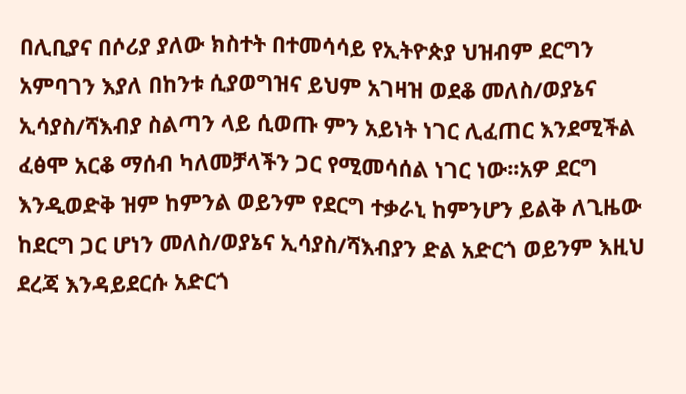በሊቢያና በሶሪያ ያለው ክስተት በተመሳሳይ የኢትዮጵያ ህዝብም ደርግን አምባገን እያለ በከንቱ ሲያወግዝና ይህም አገዛዝ ወደቆ መለስ/ወያኔና ኢሳያስ/ሻእብያ ስልጣን ላይ ሲወጡ ምን አይነት ነገር ሊፈጠር እንደሚችል ፈፅሞ አርቆ ማሰብ ካለመቻላችን ጋር የሚመሳሰል ነገር ነው፡፡አዎ ደርግ እንዲወድቅ ዝም ከምንል ወይንም የደርግ ተቃራኒ ከምንሆን ይልቅ ለጊዜው ከደርግ ጋር ሆነን መለስ/ወያኔና ኢሳያስ/ሻእብያን ድል አድርጎ ወይንም እዚህ ደረጃ እንዳይደርሱ አድርጎ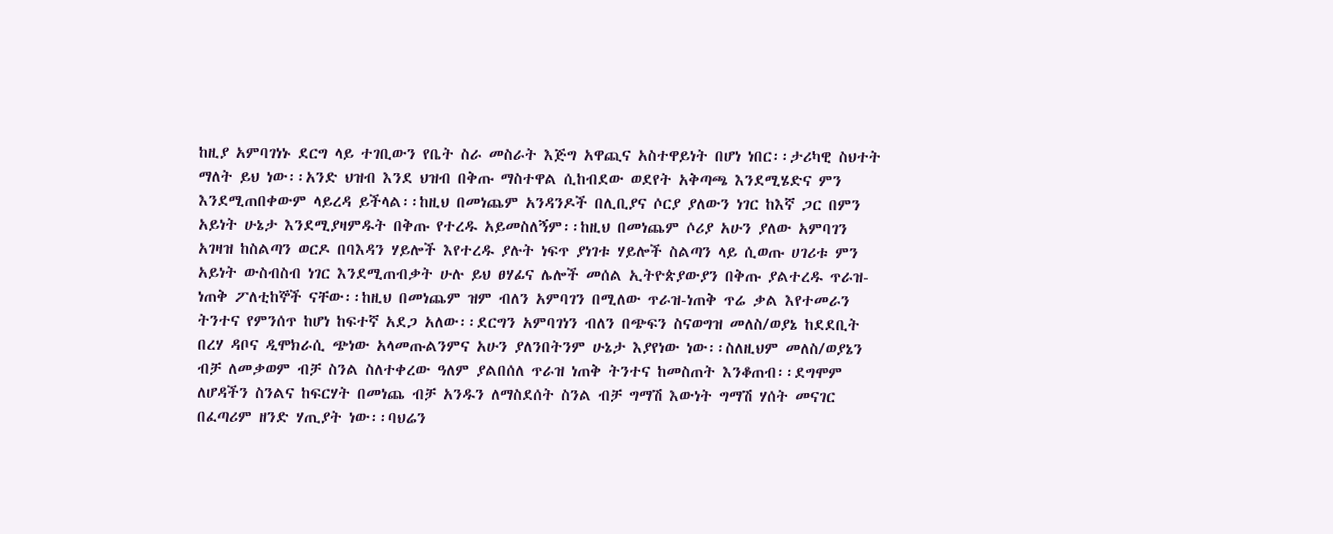ከዚያ አምባገነኑ ደርግ ላይ ተገቢውን የቤት ስራ መስራት እጅግ አዋጪና አስተዋይነት በሆነ ነበር፡፡ታሪካዊ ስህተት ማለት ይህ ነው፡፡አንድ ህዝብ እንደ ህዝብ በቅጡ ማስተዋል ሲከብደው ወደየት አቅጣጫ እንደሚሄድና ምን እንደሚጠበቀውም ላይረዳ ይችላል፡፡ከዚህ በመነጨም አንዳንዶች በሊቢያና ሶርያ ያለውን ነገር ከእኛ ጋር በምን አይነት ሁኔታ እንደሚያዛምዱት በቅጡ የተረዱ አይመስለኝም፡፡ከዚህ በመነጨም ሶሪያ አሁን ያለው አምባገን አገዛዝ ከስልጣን ወርዶ በባእዳን ሃይሎች እየተረዱ ያሉት ነፍጥ ያነገቱ ሃይሎች ስልጣን ላይ ሲወጡ ሀገሪቱ ምን አይነት ውስብስብ ነገር እንደሚጠብቃት ሁሉ ይህ ፀሃፊና ሌሎች መሰል ኢትዮጵያውያን በቅጡ ያልተረዱ ጥራዝ-ነጠቅ ፖለቲከኞች ናቸው፡፡ከዚህ በመነጨም ዝም ብለን አምባገን በሚለው ጥራዝ-ነጠቅ ጥሬ ቃል እየተመራን ትንተና የምንሰጥ ከሆነ ከፍተኛ አደጋ አለው፡፡ደርግን አምባገነን ብለን በጭፍን ስናወግዝ መለስ/ወያኔ ከደደቢት በረሃ ዳቦና ዲሞክራሲ ጭነው አላመጡልንምና አሁን ያለንበትንም ሁኔታ እያየነው ነው፡፡ስለዚህም መለስ/ወያኔን ብቻ ለመቃወም ብቻ ስንል ስለተቀረው ዓለም ያልበሰለ ጥራዝ ነጠቅ ትንተና ከመስጠት እንቆጠብ፡፡ደግሞም ለሆዳችን ስንልና ከፍርሃት በመነጨ ብቻ አንዱን ለማስደሰት ስንል ብቻ ግማሽ እውነት ግማሽ ሃሰት መናገር በፈጣሪም ዘንድ ሃጢያት ነው፡፡ባህሬን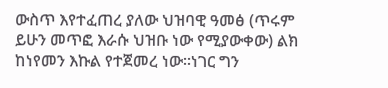ውስጥ እየተፈጠረ ያለው ህዝባዊ ዓመፅ (ጥሩም ይሁን መጥፎ እራሱ ህዝቡ ነው የሚያውቀው) ልክ ከነየመን እኩል የተጀመረ ነው፡፡ነገር ግን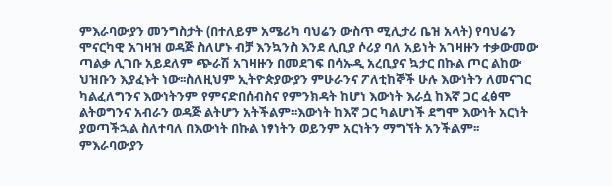ምእራባውያን መንግስታት (በተለይም አሜሪካ ባህሬን ውስጥ ሚሊታሪ ቤዝ አላት) የባህሬን ሞናርካዊ አገዛዝ ወዳጅ ስለሆኑ ብቻ እንኳንስ እንደ ሊቢያ ሶሪያ ባለ አይነት አገዛዙን ተቃውመው ጣልቃ ሊገቡ አይደለም ጭራሽ አገዛዙን በመደገፍ በሳኡዲ አረቢያና ኳታር በኩል ጦር ልከው ህዝቡን እያፈኑት ነው፡፡ስለዚህም ኢትዮጵያውያን ምሁራንና ፖለቲከኞች ሁሉ እውነትን ለመናገር ካልፈለግንና እውነትንም የምናድበሰብስና የምንክዳት ከሆነ እውነት እራሷ ከእኛ ጋር ፈፅሞ ልትወግንና አብራን ወዳጅ ልትሆን አትችልም፡፡እውነት ከእኛ ጋር ካልሆነች ደግሞ እውነት አርነት ያወጣችኋል ስለተባለ በእውነት በኩል ነፃነትን ወይንም አርነትን ማግኘት አንችልም፡፡ምእራባውያን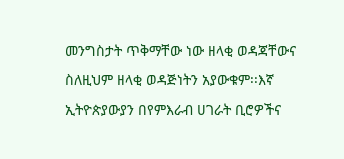መንግስታት ጥቅማቸው ነው ዘላቂ ወዳጃቸውና ስለዚህም ዘላቂ ወዳጅነትን አያውቁም፡፡እኛ ኢትዮጵያውያን በየምእራብ ሀገራት ቢሮዎችና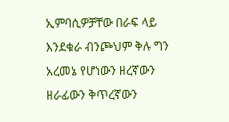ኢምባሲዎቻቸው በራፍ ላይ እንደቁራ ብንጮህም ቅሉ ግን አረመኔ የሆነውን ዘረኛውን ዘራፊውን ቅጥረኛውን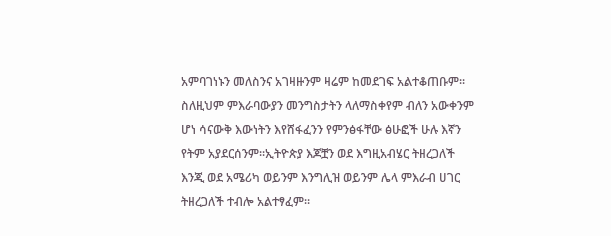አምባገነኑን መለስንና አገዛዙንም ዛሬም ከመደገፍ አልተቆጠቡም፡፡ስለዚህም ምእራባውያን መንግስታትን ላለማስቀየም ብለን አውቀንም ሆነ ሳናውቅ እውነትን እየሸፋፈንን የምንፅፋቸው ፅሁፎች ሁሉ እኛን የትም አያደርሰንም፡፡ኢትዮጵያ እጆቿን ወደ እግዚአብሄር ትዘረጋለች እንጂ ወደ አሜሪካ ወይንም እንግሊዝ ወይንም ሌላ ምእራብ ሀገር ትዘረጋለች ተብሎ አልተፃፈም፡፡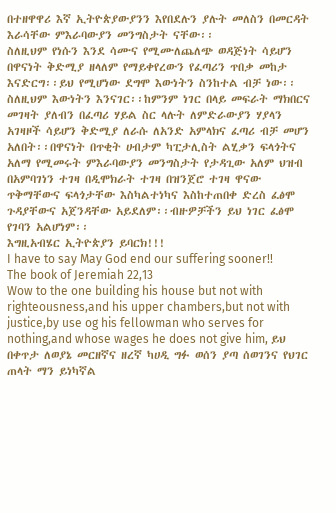በተዘዋዋሪ እኛ ኢትዮጵያውያንን እየበደሉን ያሉት መለስን በመርዳት እራሳቸው ምእራባውያን መንግስታት ናቸው፡፡
ስለዚህም የነሱን እንደ ሳሙና የሚሙለጨለጭ ወዳጅነት ሳይሆን በዋናነት ቅድሚያ ዘላለም የማይቀየረውን የፈጣሪን ጥበቃ መከታ እናድርግ፡፡ይህ የሚሆነው ደግሞ እውነትን ስንከተል ብቻ ነው፡፡
ስለዚህም እውነትን እንናገር፡፡ከምንም ነገር በላይ መፍራት ማክበርና መገዛት ያለብን በፈጣሪ ሃይል ስር ላሉት ለምድራውያን ሃያላን አገዛዞች ሳይሆን ቅድሚያ ለራሱ ለአንድ አምላክና ፈጣሪ ብቻ መሆን አለበት፡፡በዋናነት በጥቂት ሀብታም ካፒታሊስት ልሂቃን ፍላጎትና አለማ የሚመሩት ምእራባውያን መንግስታት የታዳጊው አለም ህዝብ በአምባገነን ተገዛ በዲሞክራት ተገዛ በዝንጀሮ ተገዛ ዋናው ጥቅማቸውና ፍላጎታቸው እስካልተነካና እስከተጠበቀ ድረስ ፈፅሞ ጉዳያቸውና አጀንዳቸው አይደለም፡፡ብዙዎቻችን ይህ ነገር ፈፅሞ የገባን አልሆነም፡፡
እግዚአብሄር ኢትዮጵያን ይባርክ!!!
I have to say May God end our suffering sooner!! The book of Jeremiah 22,13
Wow to the one building his house but not with righteousness,and his upper chambers,but not with justice,by use og his fellowman who serves for nothing,and whose wages he does not give him, ይህ በቀጥታ ለወያኔ መርዘኛና ዘረኛ ካሀዲ ግፉ ወሰን ያጣ ሰወገንና የህገር ጠላት ማን ይነካኛል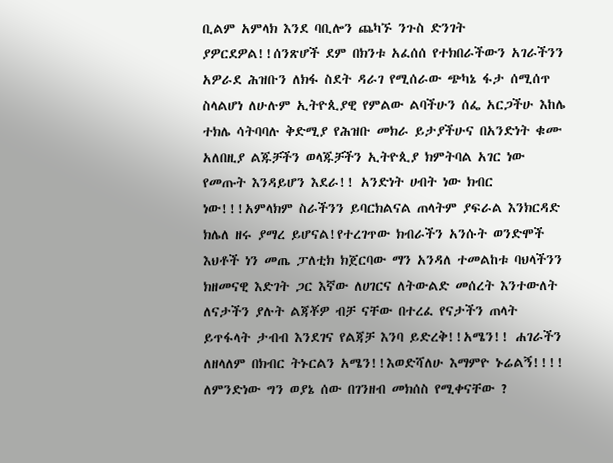ቢልም አምላክ እንደ ባቢሎን ጨካኙ ንጉስ ድንገት ያዎርደዎል!!ሰንጽሆች ደም በክንቱ አፈሰሰ የተክበራችውን አገራችንን አዎራደ ሕዝቡን ለክፋ ስደት ዳራገ የሚሰራው ጭካኔ ፋታ ሰሚሰጥ ስላልሆነ ለሁሉም ኢትዮጲያዊ የምልው ልባችሁን ሰፌ አርጋችሁ እከሌ ተክሌ ሳትባባሉ ቅድሚያ የሕዝቡ መክራ ይታያችሁና በአንድነት ቁሙ አለበዚያ ልጁቻችን ወላጁቻችን ኢትዮጲያ ክምትባል አገር ነው የመጡት እንዳይሆን እደራ!! አንድነት ሀብት ነው ክብር ነው!!!አምላክም ስራችንን ይባርክልናል ጠላትም ያፍራል እንክርዳድ ክሌለ ዘሩ ያማረ ይሆናል!የተረገጥው ክብራችን አንሱት ወንድሞች እህቶች ነን መጤ ፓለቲክ ክጀርባው ማን አንዳለ ተመልከቱ ባህላችንን ክዘመናዊ እድገት ጋር እኛው ለሀገርና ለትውልድ መሰረት እንተውለት ለናታችን ያሉት ልጃቾዎ ብቻ ናቸው በተረፈ የናታችን ጠላት ይጥፋላት ታብብ እንደገና የልጃቻ እንባ ይድረቅ!!አሜን!! ሐገራችን ለዘላለም በክብር ትኑርልን አሜን!!እወድሻለሁ እማምዮ ኑሬልኝ!!!!
ለምንድነው ግን ወያኔ ሰው በገንዘብ መክሰስ የሚቀናቸው ?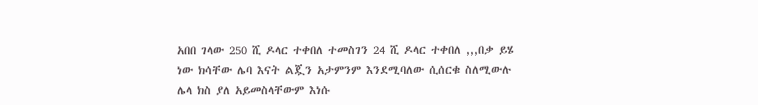አበበ ገላው 250 ሺ ዶላር ተቀበለ ተመስገን 24 ሺ ዶላር ተቀበለ ,,,በቃ ይሄ ነው ክሳቸው ሌባ እናት ልጇን አታምንም እንደሚባለው ሲሰርቁ ስለሚውሉ ሌላ ክስ ያለ አይመስላቸውም እነሱ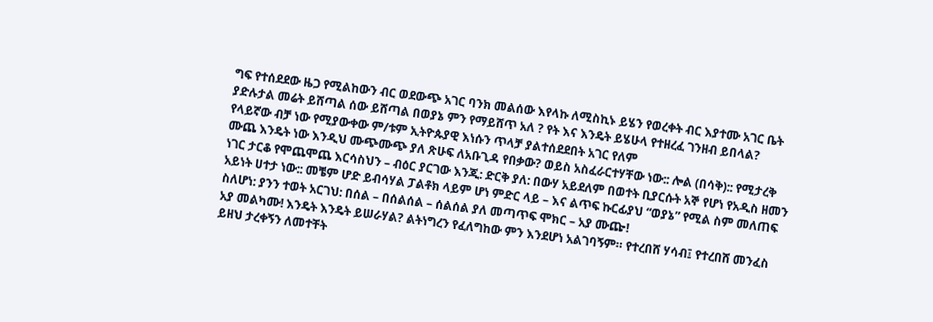ግፍ የተሰደደው ዜጋ የሚልከውን ብር ወደውጭ አገር ባንክ መልሰው እየላኩ ለሚስኪኑ ይሄን የወረቀት ብር እያተሙ አገር ቤት ያድሉታል መሬት ይሸጣል ሰው ይሸጣል በወያኔ ምን የማይሸጥ አለ ? የት እና እንዴት ይሄሁላ የተዘረፈ ገንዘብ ይበላል? የላይኛው ብቻ ነው የሚያውቀው ም/ቱም ኢትዮጱያዊ እነሱን ጥላቻ ያልተሰደደበት አገር የለም
ሙጨ እንዴት ነው እንዲህ ሙጭሙጭ ያለ ጽሁፍ ለአቡጊዳ የበቃው? ወይስ አስፈራርተሃቸው ነው:: ሎል (በሳቅ):: የሚታረቅ ነገር ታርቆ የሞጨሞጨ እርሳስህን – ብዕር ያርገው እንጂ: ድርቅ ያለ: በውሃ አይደለም በወተት ቢያርሱት አኞ የሆነ የአዲስ ዘመን አይነት ሀተታ ነው:: መቼም ሆድ ይብሳሃል ፓልቶክ ላይም ሆነ ምድር ላይ – እና ልጥፍ ኩርፊያህ “ወያኔ” የሚል ስም መለጠፍ ስለሆነ: ያንን ተወት አርገህ: በሰል – በሰልሰል – ሰልሰል ያለ መጣጥፍ ሞክር – አያ ሙጬ!
አያ መልካሙ! እንዴት እንዴት ይሠራሃል? ልትነግረን የፈለግከው ምን እንደሆነ አልገባኝም። የተረበሸ ሃሳብ፤ የተረበሸ መንፈስ ይዘህ ታረቀኝን ለመተቸት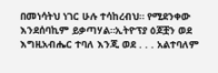በመነሳትህ ነገር ሁሉ ተሳከረብህ። የሚደንቀው እንደሰባኪም ይቃጣሃል።ኢትዮፕያ ዕጆቿን ወደ እግዚአብሔር ተባለ እንጂ ወደ . . . አልተባለም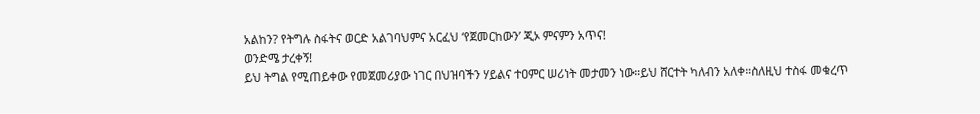አልከን? የትግሉ ስፋትና ወርድ አልገባህምና አርፈህ ‘የጀመርከውን’ ጂኦ ምናምን አጥና!
ወንድሜ ታረቀኝ!
ይህ ትግል የሚጠይቀው የመጀመሪያው ነገር በህዝባችን ሃይልና ተዐምር ሠሪነት መታመን ነው።ይህ ሸርተት ካለብን አለቀ።ስለዚህ ተስፋ መቁረጥ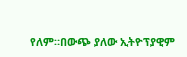የለም።በውጭ ያለው ኢትዮፕያዊም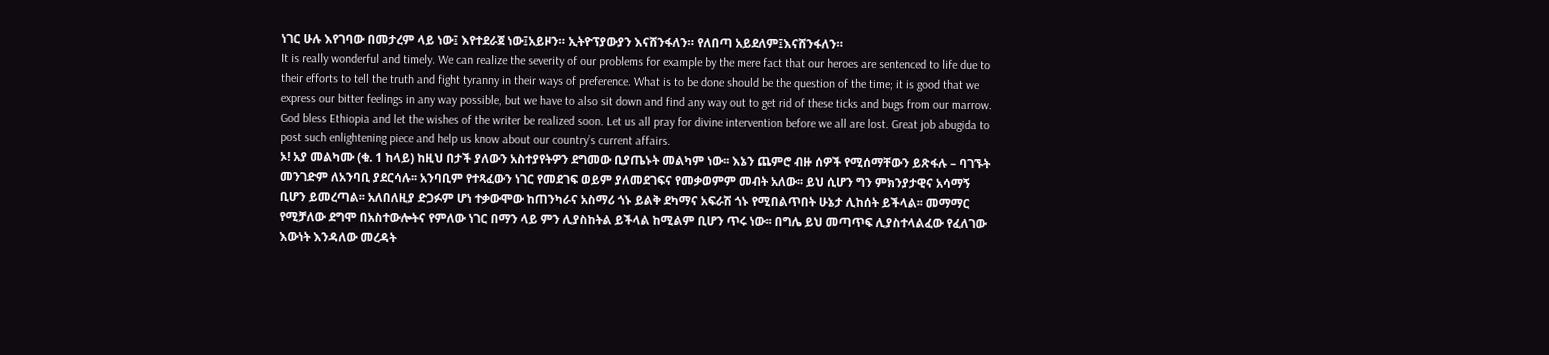ነገር ሁሉ እየገባው በመታረም ላይ ነው፤ እየተደራጀ ነው፤አይዞን። ኢትዮፕያውያን እናሸንፋለን። የለበጣ አይደለም፤እናሸንፋለን።
It is really wonderful and timely. We can realize the severity of our problems for example by the mere fact that our heroes are sentenced to life due to their efforts to tell the truth and fight tyranny in their ways of preference. What is to be done should be the question of the time; it is good that we express our bitter feelings in any way possible, but we have to also sit down and find any way out to get rid of these ticks and bugs from our marrow. God bless Ethiopia and let the wishes of the writer be realized soon. Let us all pray for divine intervention before we all are lost. Great job abugida to post such enlightening piece and help us know about our country’s current affairs.
ኦ! አያ መልካሙ (ቁ. 1 ከላይ) ከዚህ በታች ያለውን አስተያየትዎን ደግመው ቢያጤኑት መልካም ነው፡፡ እኔን ጨምሮ ብዙ ሰዎች የሚሰማቸውን ይጽፋሉ – ባገኙት መንገድም ለአንባቢ ያደርሳሉ፡፡ አንባቢም የተጻፈውን ነገር የመደገፍ ወይም ያለመደገፍና የመቃወምም መብት አለው፡፡ ይህ ሲሆን ግን ምክንያታዊና አሳማኝ ቢሆን ይመረጣል፡፡ አለበለዚያ ድጋፉም ሆነ ተቃውሞው ከጠንካራና አስማሪ ጎኑ ይልቅ ደካማና አፍራሽ ጎኑ የሚበልጥበት ሁኔታ ሊከሰት ይችላል፡፡ መማማር የሚቻለው ደግሞ በአስተውሎትና የምለው ነገር በማን ላይ ምን ሊያስከትል ይችላል ከሚልም ቢሆን ጥሩ ነው፡፡ በግሌ ይህ መጣጥፍ ሊያስተላልፈው የፈለገው እውነት እንዳለው መረዳት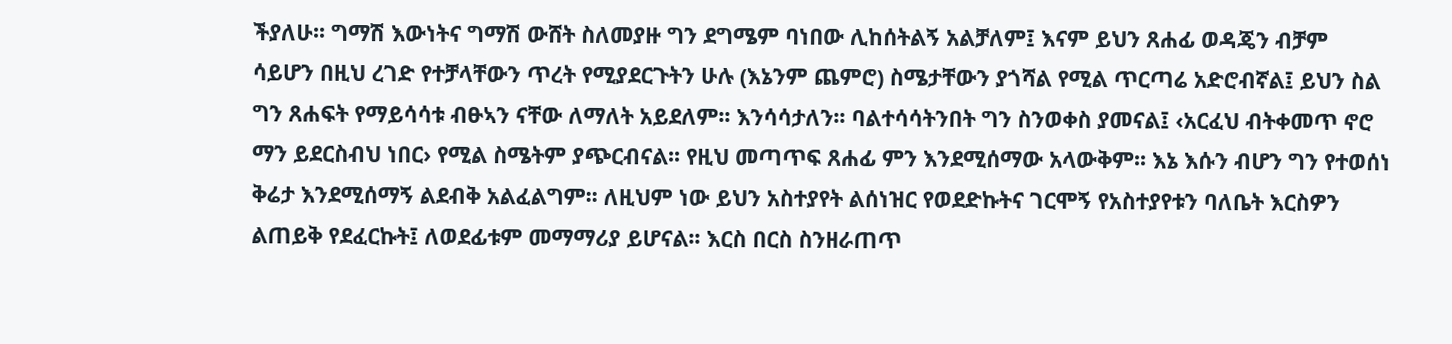ችያለሁ፡፡ ግማሽ እውነትና ግማሽ ውሸት ስለመያዙ ግን ደግሜም ባነበው ሊከሰትልኝ አልቻለም፤ እናም ይህን ጸሐፊ ወዳጄን ብቻም ሳይሆን በዚህ ረገድ የተቻላቸውን ጥረት የሚያደርጉትን ሁሉ (እኔንም ጨምሮ) ስሜታቸውን ያጎሻል የሚል ጥርጣሬ አድሮብኛል፤ ይህን ስል ግን ጸሐፍት የማይሳሳቱ ብፁኣን ናቸው ለማለት አይደለም፡፡ እንሳሳታለን፡፡ ባልተሳሳትንበት ግን ስንወቀስ ያመናል፤ ‹አርፈህ ብትቀመጥ ኖሮ ማን ይደርስብህ ነበር› የሚል ስሜትም ያጭርብናል፡፡ የዚህ መጣጥፍ ጸሐፊ ምን እንደሚሰማው አላውቅም፡፡ እኔ እሱን ብሆን ግን የተወሰነ ቅሬታ እንደሚሰማኝ ልደብቅ አልፈልግም፡፡ ለዚህም ነው ይህን አስተያየት ልሰነዝር የወደድኩትና ገርሞኝ የአስተያየቱን ባለቤት እርስዎን ልጠይቅ የደፈርኩት፤ ለወደፊቱም መማማሪያ ይሆናል፡፡ እርስ በርስ ስንዘራጠጥ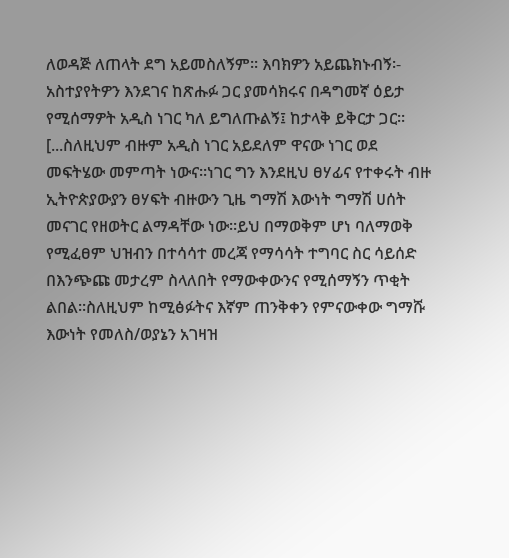ለወዳጅ ለጠላት ደግ አይመስለኝም፡፡ እባክዎን አይጨክኑብኝ፡- አስተያየትዎን እንደገና ከጽሑፉ ጋር ያመሳክሩና በዳግመኛ ዕይታ የሚሰማዎት አዲስ ነገር ካለ ይግለጡልኝ፤ ከታላቅ ይቅርታ ጋር፡፡
[...ስለዚህም ብዙም አዲስ ነገር አይደለም ዋናው ነገር ወደ መፍትሄው መምጣት ነውና፡፡ነገር ግን እንደዚህ ፀሃፊና የተቀሩት ብዙ ኢትዮጵያውያን ፀሃፍት ብዙውን ጊዜ ግማሽ እውነት ግማሽ ሀሰት መናገር የዘወትር ልማዳቸው ነው፡፡ይህ በማወቅም ሆነ ባለማወቅ የሚፈፀም ህዝብን በተሳሳተ መረጃ የማሳሳት ተግባር ስር ሳይሰድ በእንጭጩ መታረም ስላለበት የማውቀውንና የሚሰማኝን ጥቂት ልበል፡፡ስለዚህም ከሚፅፉትና እኛም ጠንቅቀን የምናውቀው ግማሹ እውነት የመለስ/ወያኔን አገዛዝ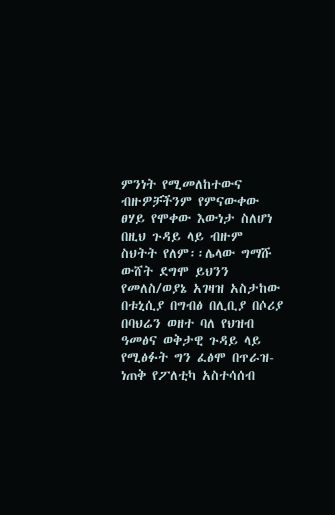ምንነት የሚመለከተውና ብዙዎቻችንም የምናውቀው ፀሃይ የሞቀው እውነታ ስለሆነ በዚህ ጉዳይ ላይ ብዙም ስህትት የለም፡፡ሌላው ግማሹ ውሸት ደግሞ ይህንን የመለስ/ወያኔ አገዛዝ አስታከው በቱኒሲያ በግብፅ በሊቢያ በሶሪያ በባህሬን ወዘተ ባለ የህዝብ ዓመፅና ወቅታዊ ጉዳይ ላይ የሚፅፉት ግን ፈፅሞ በጥራዝ-ነጠቅ የፖለቲካ አስተሳሰብ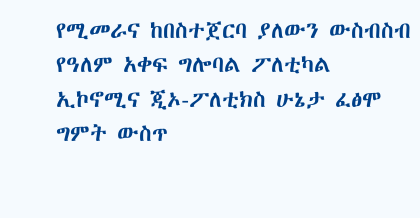የሚመራና ከበስተጀርባ ያለውን ውስብስብ የዓለም አቀፍ ግሎባል ፖለቲካል ኢኮኖሚና ጂኦ-ፖለቲክስ ሁኔታ ፈፅሞ ግምት ውስጥ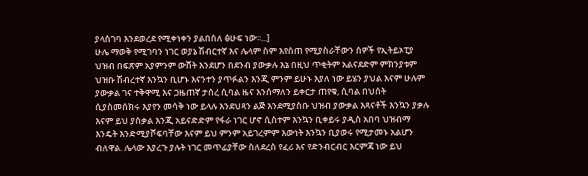ያላስገባ እንደወረደ የሚቀነቀን ያልበሰለ ፅሁፍ ነው፡፡...]
ሁሌ ማወቅ የሚገባን ነገር ወያኔ ሽብርተኛ እና ሌላም ስም እየሰጠ የሚያስራቸውን ሰዎች የኢትይኦፒያ ህዝብ በፍጽም አያምንም ውሸት እንደሆን በደንብ ያውቃሉ እኔ በዚህ ጥቂትም አልናደድም ምክንያቱም ህዝቡ ሽብረተኛ እንኳን ቢሆኑ እናንተን ያጥፉልን እንጂ ምንም ይሁኑ እያለ ነው ይሄን ያህል እናም ሁሉም ያውቃል ገና ተቅዋሚ እና ጋዜጠኛ ታሰረ ሲባል ዜና እንሰማለን ይቀርታ ጠየቁ, ሲባል በህሰት ሲያስመሰክሩ እያየን መሳቅ ነው ይላሉ እንደህጻን ልጅ እንደሚያስቡ ህዝብ ያውቃል እጻናቶች እንኳን ያቃሉ እናም ይህ ያስቃል እንጂ አይናድድም የፋራ ነገር ሆኖ ሲስተም እንኳን ቢቀይሩ ያዲስ አበባ ህዝብማ እንዴት እንድሚያሾፍባቸው እናም ይህ ምንም አይገረምም እውነት እንኳን ቢያወሩ የሚታመኑ አልሆን ብለዋል. ሌላው እያረጉ ያሉት ነገር መጥፊያቸው ስለደረስ የፈሪ እና የድንብርብር እርምጃ ነው ይህ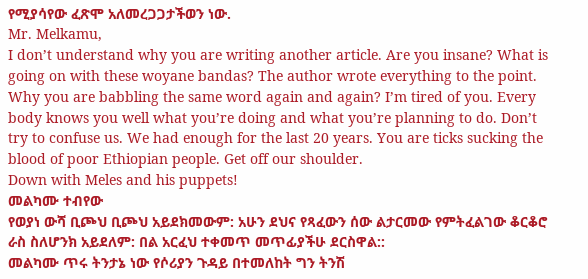የሚያሳየው ፈጽሞ አለመረጋጋታችወን ነው.
Mr. Melkamu,
I don’t understand why you are writing another article. Are you insane? What is going on with these woyane bandas? The author wrote everything to the point. Why you are babbling the same word again and again? I’m tired of you. Every body knows you well what you’re doing and what you’re planning to do. Don’t try to confuse us. We had enough for the last 20 years. You are ticks sucking the blood of poor Ethiopian people. Get off our shoulder.
Down with Meles and his puppets!
መልካሙ ተብየው
የወያነ ውሻ ቢጮህ ቢጮህ አይደክመውም: አሁን ደህና የጻፈውን ሰው ልታርመው የምትፈልገው ቆርቆሮ ራስ ስለሆንክ አይደለም: በል አርፈህ ተቀመጥ መጥፊያችሁ ደርስዋል::
መልካሙ ጥሩ ትንታኔ ነው የሶሪያን ጉዳይ በተመለከት ግን ትንሽ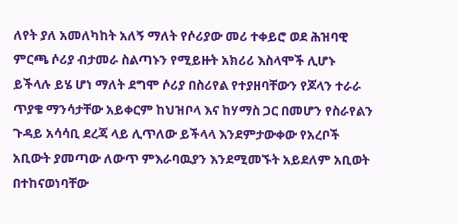ለየት ያለ አመለካከት አለኝ ማለት የሶሪያው መሪ ተቀይሮ ወደ ሕዝባዊ ምርጫ ሶሪያ ብታመራ ስልጣኑን የሚይዙት አክሪሪ እስላሞች ሊሆኑ ይችላሉ ይሄ ሆነ ማለት ደግሞ ሶሪያ በስሪየል የተያዘባቸውን የጆላን ተራራ ጥያቄ ማንሳታቸው አይቀርም ከህዝቦላ እና ከሃማስ ጋር በመሆን የስራየልን ጉዳይ አሳሳቢ ደረጃ ላይ ሊጥለው ይችላላ እንደምታውቀው የአረቦች አቢውት ያመጣው ለውጥ ምእራባዉያን እንደሚመኙት አይደለም አቢወት በተከናወነባቸው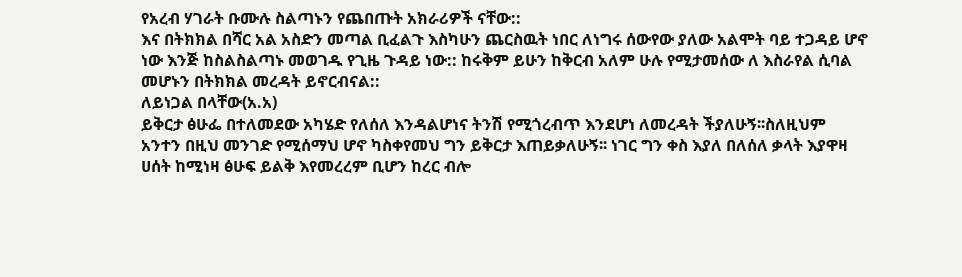የአረብ ሃገራት ቡሙሉ ስልጣኑን የጨበጡት አክራሪዎች ናቸው::
እና በትክክል በሻር አል አስድን መጣል ቢፈልጉ እስካሁን ጨርስዉት ነበር ለነግሩ ሰውየው ያለው አልሞት ባይ ተጋዳይ ሆኖ ነው እንጅ ከስልስልጣኑ መወገዱ የጊዜ ጉዳይ ነው:: ከሩቅም ይሁን ከቅርብ አለም ሁሉ የሚታመሰው ለ እስራየል ሲባል መሆኑን በትክክል መረዳት ይኖርብናል::
ለይነጋል በላቸው(አ.አ)
ይቅርታ ፅሁፌ በተለመደው አካሄድ የለሰለ እንዳልሆነና ትንሽ የሚጎረብጥ እንደሆነ ለመረዳት ችያለሁኝ፡፡ስለዚህም አንተን በዚህ መንገድ የሚሰማህ ሆኖ ካስቀየመህ ግን ይቅርታ እጠይቃለሁኝ፡፡ ነገር ግን ቀስ እያለ በለሰለ ቃላት እያዋዛ ሀሰት ከሚነዛ ፅሁፍ ይልቅ እየመረረም ቢሆን ከረር ብሎ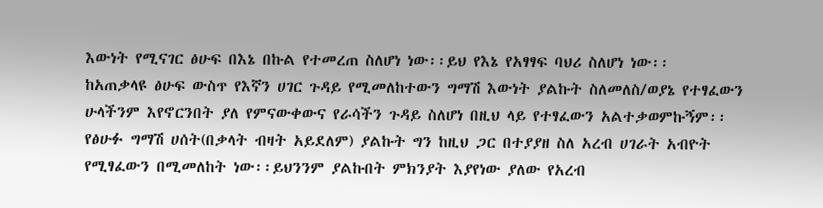እውነት የሚናገር ፅሁፍ በእኔ በኩል የተመረጠ ስለሆነ ነው፡፡ይህ የእኔ የአፃፃፍ ባህሪ ስለሆነ ነው፡፡
ከአጠቃላዩ ፅሁፍ ውስጥ የእኛን ሀገር ጉዳይ የሚመለከተውን ግማሽ እውነት ያልኩት ስለመለስ/ወያኔ የተፃፈውን ሁላችንም እየኖርንበት ያለ የምናውቀውና የራሳችን ጉዳይ ስለሆነ በዚህ ላይ የተፃፈውን አልተቃወምኩኝም፡፡የፅሁፉ ግማሽ ሀሰት(በቃላት ብዛት አይደለም) ያልኩት ግን ከዚህ ጋር በተያያዘ ስለ አረብ ሀገራት አብዮት የሚፃፈውን በሚመለከት ነው፡፡ይህንንም ያልኩበት ምክንያት እያየነው ያለው የአረብ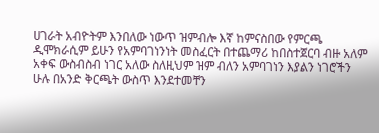ሀገራት አብዮትም እንበለው ነውጥ ዝምብሎ እኛ ከምናስበው የምርጫ ዲሞክራሲም ይሁን የአምባገነንነት መስፈርት በተጨማሪ ከበስተጀርባ ብዙ አለም አቀፍ ውስብስብ ነገር አለው ስለዚህም ዝም ብለን አምባገነን እያልን ነገሮችን ሁሉ በአንድ ቅርጫት ውስጥ እንደተመቸን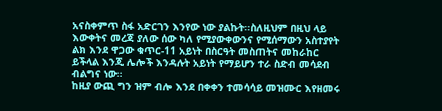አናስቀምጥ ስፋ አድርገን እንየው ነው ያልኩት፡፡ስለዚህም በዚህ ላይ እውቀትና መረጃ ያለው ሰው ካለ የሚያውቀውንና የሚሰማውን አስተያየት ልክ እንደ ዋጋው ቁጥር-11 አይነት በስርዓት መስጠትና መከራከር ይችላል እንጂ ሌሎች እንዳሉት አይነት የማይሆን ተራ ስድብ መሳደብ ብልግና ነው፡፡
ከዚያ ውጪ ግን ዝም ብሎ እንደ በቀቀን ተመሳሳይ መዝሙር እየዘመሩ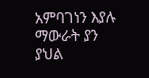አምባገነን እያሉ ማውራት ያን ያህል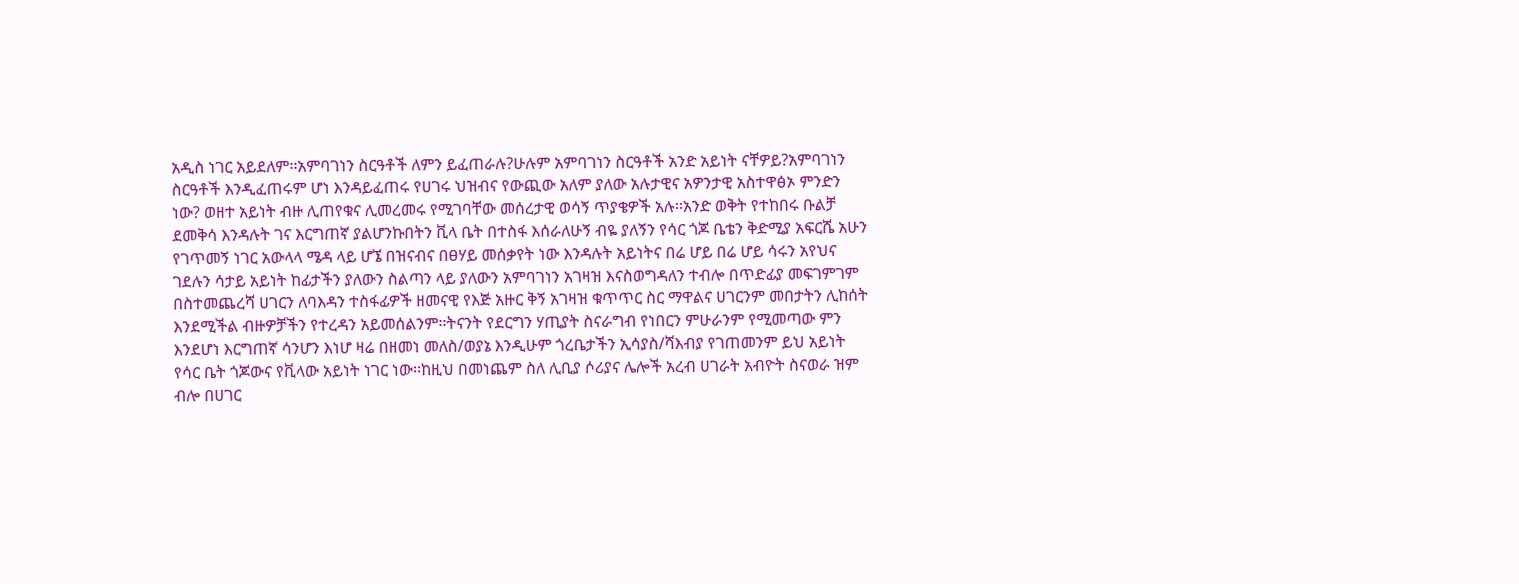አዲስ ነገር አይደለም፡፡አምባገነን ስርዓቶች ለምን ይፈጠራሉ?ሁሉም አምባገነን ስርዓቶች አንድ አይነት ናቸዎይ?አምባገነን ስርዓቶች እንዲፈጠሩም ሆነ እንዳይፈጠሩ የሀገሩ ህዝብና የውጪው አለም ያለው አሉታዊና አዎንታዊ አስተዋፅኦ ምንድን ነው? ወዘተ አይነት ብዙ ሊጠየቁና ሊመረመሩ የሚገባቸው መሰረታዊ ወሳኝ ጥያቄዎች አሉ፡፡አንድ ወቅት የተከበሩ ቡልቻ ደመቅሳ እንዳሉት ገና እርግጠኛ ያልሆንኩበትን ቪላ ቤት በተስፋ እሰራለሁኝ ብዬ ያለኝን የሳር ጎጆ ቤቴን ቅድሚያ አፍርሼ አሁን የገጥመኝ ነገር አውላላ ሜዳ ላይ ሆኜ በዝናብና በፀሃይ መሰቃየት ነው እንዳሉት አይነትና በሬ ሆይ በሬ ሆይ ሳሩን አየህና ገደሉን ሳታይ አይነት ከፊታችን ያለውን ስልጣን ላይ ያለውን አምባገነን አገዛዝ እናስወግዳለን ተብሎ በጥድፊያ መፍገምገም በስተመጨረሻ ሀገርን ለባእዳን ተስፋፊዎች ዘመናዊ የእጅ አዙር ቅኝ አገዛዝ ቁጥጥር ስር ማዋልና ሀገርንም መበታትን ሊከሰት እንደሚችል ብዙዎቻችን የተረዳን አይመሰልንም፡፡ትናንት የደርግን ሃጢያት ስናራግብ የነበርን ምሁራንም የሚመጣው ምን እንደሆነ እርግጠኛ ሳንሆን እነሆ ዛሬ በዘመነ መለስ/ወያኔ እንዲሁም ጎረቤታችን ኢሳያስ/ሻእብያ የገጠመንም ይህ አይነት የሳር ቤት ጎጆውና የቪላው አይነት ነገር ነው፡፡ከዚህ በመነጨም ስለ ሊቢያ ሶሪያና ሌሎች አረብ ሀገራት አብዮት ስናወራ ዝም ብሎ በሀገር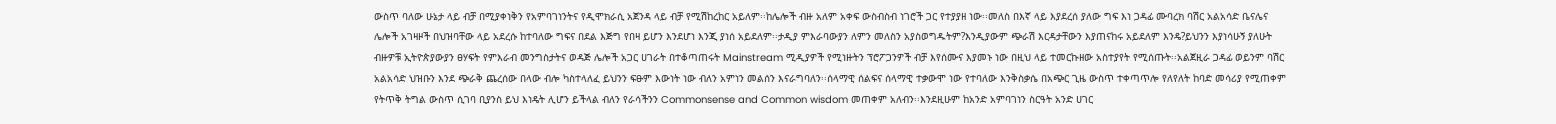ውስጥ ባለው ሁኔታ ላይ ብቻ በሚያቀነቅን የአምባገነንትና የዲሞክራሲ አጀንዳ ላይ ብቻ የሚሽከረከር አይለም፡፡ከሌሎች ብዙ አለም አቀፍ ውስብስብ ነገሮች ጋር የተያያዘ ነው፡፡መለስ በእኛ ላይ እያደረሰ ያለው ግፍ እነ ጋዳፊ ሙባረክ ባሽር አልአሳድ ቤናሌና ሌሎች አገዛዞች በህዝባቸው ላይ አደረሱ ከተባለው ግፍና በደል እጅግ የበዛ ይሆን እንደሆነ እንጂ ያነሰ አይደለም፡፡ታዲያ ምእራባውያን ለምን መለስን አያስወግዱትም?እንዲያውም ጭራሽ እርዳታቸውን እያጠናከሩ አይደለም እንዴ?ይህንን እያነሳሁኝ ያለሁት ብዙዎቹ ኢትዮጵያውያን ፀሃፍት የምእራብ መንግስታትና ወዳጅ ሌሎች አጋር ሀገራት በተቆጣጠሩት Mainstream ሚዲያዎች የሚነዙትን ፕሮፖጋንዎች ብቻ እየሰሙና እያመኑ ነው በዚህ ላይ ተመርኩዘው አስተያየት የሚሰጡት፡፡አልጀዚራ ጋዳፊ ወይንም ባሽር አልአሳድ ህዝቡን እንደ ጭራቅ ጨረሰው በላው ብሎ ካስተላለፈ ይህንን ፍፁም እውነት ነው ብለን አምነን መልሰን እናራግባለን፡፡ሰላማዊ ሰልፍና ሰላማዊ ተቃውሞ ነው የተባለው እንቅስቃሴ በአጭር ጊዜ ውስጥ ተቀጣጥሎ የለየለት ከባድ መሳሪያ የሚጠቀም የትጥቅ ትግል ውስጥ ሲገባ ቢያንስ ይህ እነዴት ሊሆን ይችላል ብለን የራሳችንን Commonsense and Common wisdom መጠቀም አለብን፡፡እንደዚሁም ከአንድ አምባገነን ስርዓት አንድ ሀገር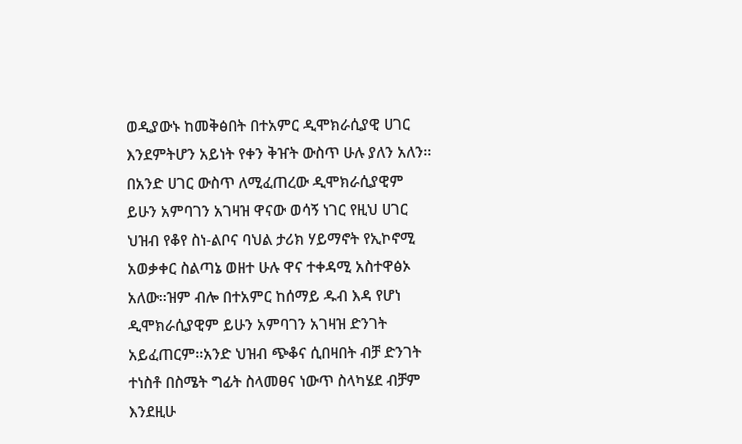ወዲያውኑ ከመቅፅበት በተአምር ዲሞክራሲያዊ ሀገር እንደምትሆን አይነት የቀን ቅዠት ውስጥ ሁሉ ያለን አለን፡፡በአንድ ሀገር ውስጥ ለሚፈጠረው ዲሞክራሲያዊም ይሁን አምባገን አገዛዝ ዋናው ወሳኝ ነገር የዚህ ሀገር ህዝብ የቆየ ስነ-ልቦና ባህል ታሪክ ሃይማኖት የኢኮኖሚ አወቃቀር ስልጣኔ ወዘተ ሁሉ ዋና ተቀዳሚ አስተዋፅኦ አለው፡፡ዝም ብሎ በተአምር ከሰማይ ዱብ እዳ የሆነ ዲሞክራሲያዊም ይሁን አምባገን አገዛዝ ድንገት አይፈጠርም፡፡አንድ ህዝብ ጭቆና ሲበዛበት ብቻ ድንገት ተነስቶ በስሜት ግፊት ስላመፀና ነውጥ ስላካሄደ ብቻም እንደዚሁ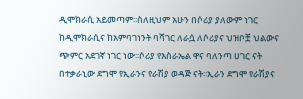ዲሞክራሲ አይመጣም፡፡ስለዚህም አሁን በሶሪያ ያለውም ነገር ከዲሞክራሲና ከአምባገነንት ባሻገር ለራሷ ለሶሪያና ህዝቦቿ ህልውና ጭምር አደገኛ ነገር ነው፡፡ሶሪያ የእስራኤል ዋና ባለንጣ ሀገር ናት በተቃራኒው ደግሞ የኢራንና የራሽያ ወዳጅ ናት፡፡ኢራን ደግሞ የራሽያና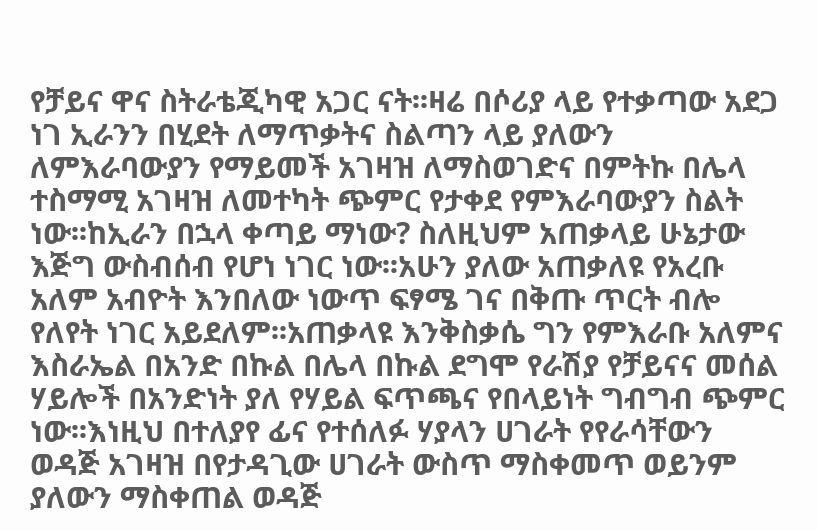የቻይና ዋና ስትራቴጂካዊ አጋር ናት፡፡ዛሬ በሶሪያ ላይ የተቃጣው አደጋ ነገ ኢራንን በሂደት ለማጥቃትና ስልጣን ላይ ያለውን ለምእራባውያን የማይመች አገዛዝ ለማስወገድና በምትኩ በሌላ ተስማሚ አገዛዝ ለመተካት ጭምር የታቀደ የምእራባውያን ስልት ነው፡፡ከኢራን በኋላ ቀጣይ ማነው? ስለዚህም አጠቃላይ ሁኔታው እጅግ ውስብሰብ የሆነ ነገር ነው፡፡አሁን ያለው አጠቃለዩ የአረቡ አለም አብዮት እንበለው ነውጥ ፍፃሜ ገና በቅጡ ጥርት ብሎ የለየት ነገር አይደለም፡፡አጠቃላዩ እንቅስቃሴ ግን የምእራቡ አለምና እስራኤል በአንድ በኩል በሌላ በኩል ደግሞ የራሽያ የቻይናና መሰል ሃይሎች በአንድነት ያለ የሃይል ፍጥጫና የበላይነት ግብግብ ጭምር ነው፡፡እነዚህ በተለያየ ፊና የተሰለፉ ሃያላን ሀገራት የየራሳቸውን ወዳጅ አገዛዝ በየታዳጊው ሀገራት ውስጥ ማስቀመጥ ወይንም ያለውን ማስቀጠል ወዳጅ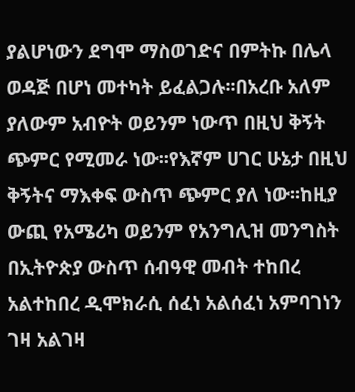ያልሆነውን ደግሞ ማስወገድና በምትኩ በሌላ ወዳጅ በሆነ መተካት ይፈልጋሉ፡፡በአረቡ አለም ያለውም አብዮት ወይንም ነውጥ በዚህ ቅኝት ጭምር የሚመራ ነው፡፡የእኛም ሀገር ሁኔታ በዚህ ቅኝትና ማእቀፍ ውስጥ ጭምር ያለ ነው፡፡ከዚያ ውጪ የአሜሪካ ወይንም የአንግሊዝ መንግስት በኢትዮጵያ ውስጥ ሰብዓዊ መብት ተከበረ አልተከበረ ዲሞክራሲ ሰፈነ አልሰፈነ አምባገነን ገዛ አልገዛ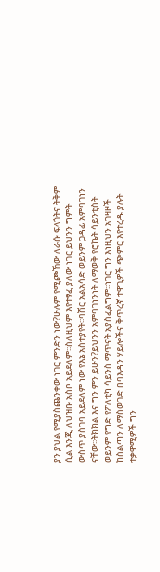ያን ያህል የሚያስጨንቀው ነገር ምንድን ነው?ሁሉም የሚጮኸው ለራሱ ፍላጎትና ትቅም ሲል እንጂ ለህዝቡ አስቦ አይደለም፡፡ስለዚህም እየተፃፈ ያለው ነገር ይህንን ግምት ውስጥ ያስገባ አይደለም ነው የእኔ አስተያየት፡፡ባሽር አልአሳድ ወይንም ጋዳፊ አምባገነን ናቸው፡፡ትክክል እና ግን ምን ይሁን?ይህንን አምባገነንነት ለማወቅ የሮኬት ሳይንቲስት ወይንም የግድ የፖለቲካ ሳይንስ ማጥናት አያስፈልግም፡፡ነገር ግን እነዚህን አገዛዞች ከስልጣን ለማስወገድ በባእዳን ሃይሎችና ቅጥረኛ ተዋጊዎች ጭምር እየተረዱ ያሉት ተቃዋሚዎች ግን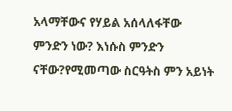አላማቸውና የሃይል አሰላለፋቸው ምንድን ነው? እነሱስ ምንድን ናቸው?የሚመጣው ስርዓትስ ምን አይነት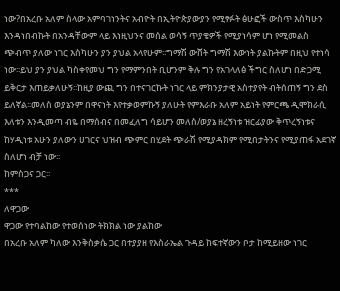ነው?በአረቡ አለም ስላው አምባገነንትና አብዮት በኢትዮጵያውያን የሚፃፉት ፅሁፎች ውስጥ እስካሁን እንዳነበብኩት በአንዳቸውም ላይ እነዚህንና መሰል ወሳኝ ጥያቄዎች የሚያነሳም ሆነ የሚመልስ ጭብጥ ያለው ነገር እስካሁን ያን ያህል አላየሁም፡፡ግማሽ ውሸት ግማሽ እውነት ያልኩትም በዚህ የተነሳ ነው፡፡ይህ ያን ያህል ካስቀየመህ ግን የማምንበት ቢሆንም ቅሉ ግን የአገላለፅ ችግር ስለሆነ በድጋሚ ይቅርታ እጠይቃለሁኝ፡፡ከዚያ ውጪ ግን በተናገርኩት ነገር ላይ ምክንያታዊ አስተያየት ብትሰጠኝ ግን ደስ ይለኛል፡፡መለስ ወያኔንም በዋናነት እየተቃወምኩኝ ያለሁት የምእራቡ አለም አይነት የምርጫ ዲሞክራሲ እለቱን እንዲመጣ ብዬ በማሰብና በመፈለግ ሳይሆን መለስ/ወያኔ ዘረኝነቱ ዝርፊያው ቅጥረኝነቱና ከሃዲነቱ አሁን ያለውን ሀገርና ህዝብ ጭምር በሂደት ጭራሽ የሚያዳክም የሚበታትንና የሚያጠፋ አደገኛ ስለሆነ ብቻ ነው፡፡
ከምስጋና ጋር፡፡
***
ለዋጋው
ዋጋው የተባልከው የተወሰነው ትክክል ነው ያልከው
በአረቡ አለም ካለው እንቅስቃሴ ጋር በተያያዘ የእስራኤል ጉዳይ ከፍተኛውን ቦታ ከሚይዘው ነገር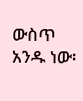ውስጥ አንዱ ነው፡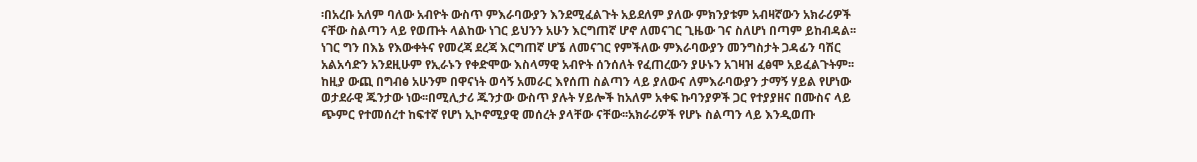፡በአረቡ አለም ባለው አብዮት ውስጥ ምእራባውያን እንደሚፈልጉት አይደለም ያለው ምክንያቱም አብዛኛውን አክራሪዎች ናቸው ስልጣን ላይ የወጡት ላልከው ነገር ይህንን አሁን እርግጠኛ ሆኖ ለመናገር ጊዜው ገና ስለሆነ በጣም ይከብዳል፡፡ነገር ግን በእኔ የእውቀትና የመረጃ ደረጃ እርግጠኛ ሆኜ ለመናገር የምችለው ምእራባውያን መንግስታት ጋዳፊን ባሽር አልአሳድን አንደዚሁም የኢራኑን የቀድሞው እስላማዊ አብዮት ሰንሰለት የፈጠረውን ያሁኑን አገዛዝ ፈፅሞ አይፈልጉትም፡፡ከዚያ ውጪ በግብፅ አሁንም በዋናነት ወሳኝ አመራር እየሰጠ ስልጣን ላይ ያለውና ለምእራባውያን ታማኝ ሃይል የሆነው ወታደራዊ ጁንታው ነው፡፡በሚሊታሪ ጁንታው ውስጥ ያሉት ሃይሎች ከአለም አቀፍ ኩባንያዎች ጋር የተያያዘና በሙስና ላይ ጭምር የተመሰረተ ከፍተኛ የሆነ ኢኮኖሚያዊ መሰረት ያላቸው ናቸው፡፡አክራሪዎች የሆኑ ስልጣን ላይ እንዲወጡ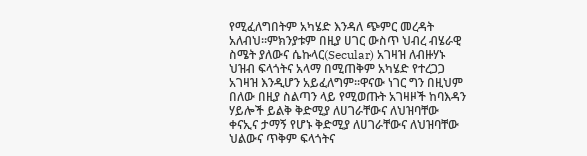የሚፈለግበትም አካሄድ እንዳለ ጭምር መረዳት አለብህ፡፡ምክንያቱም በዚያ ሀገር ውስጥ ህብረ ብሄራዊ ስሜት ያለውና ሴኩላር(Secular) አገዛዝ ለብዙሃኑ ህዝብ ፍላጎትና አላማ በሚጠቅም አካሄድ የተረጋጋ አገዛዝ እንዲሆን አይፈለግም፡፡ዋናው ነገር ግን በዚህም በለው በዚያ ስልጣን ላይ የሚወጡት አገዛዞች ከባእዳን ሃይሎች ይልቅ ቅድሚያ ለሀገራቸውና ለህዝባቸው ቀናኢና ታማኝ የሆኑ ቅድሚያ ለሀገራቸውና ለህዝባቸው ህልውና ጥቅም ፍላጎትና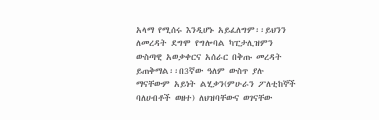አላማ የሚሰሩ እንዲሆኑ አይፈለግም፡፡ይህንን ለመረዳት ደግሞ የግሎባል ካፒታሊዝምን ውስጣዊ አወቃቀርና አሰራር በቅጡ መረዳት ይጠቅማል፡፡በ3ኛው ዓለም ውስጥ ያሉ ማናቸውም አይነት ልሂቃን(ምሁራን ፖለቲከኞች ባለሀብቶች ወዘተ) ለህዝባቸውና ወገናቸው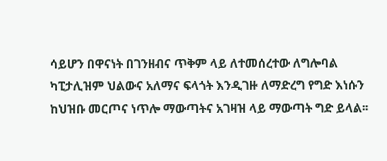ሳይሆን በዋናነት በገንዘብና ጥቅም ላይ ለተመሰረተው ለግሎባል ካፒታሊዝም ህልውና አለማና ፍላጎት እንዲገዙ ለማድረግ የግድ እነሱን ከህዝቡ መርጦና ነጥሎ ማውጣትና አገዛዝ ላይ ማውጣት ግድ ይላል፡፡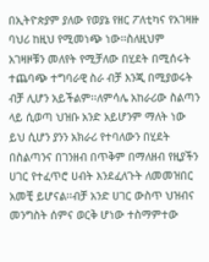በኢትዮጵያም ያለው የወያኔ የዘር ፖለቲካና የአገዛዙ ባህሪ ከዚህ የሚመነጭ ነው፡፡ስለዚህም አገዛዞቹን መለየት የሚቻለው በሂደት በሚሰሩት ተጨባጭ ተግባራዊ ስራ ብቻ እንጂ በሚያወሩት ብቻ ሊሆን አይችልም፡፡ለምሳሌ አከራሪው ስልጣን ላይ ሲወጣ ህዝቡ አንድ አይሆንም ማለት ነው ይህ ሲሆን ያንን አክራሪ የተባለውን በሂደት በስልጣንና በገንዘብ በጥቅም በማለዘብ የዚያችን ሀገር የተፈጥሮ ሀብት እንደፈለጉት ለመመዝበር አመቺ ይሆናል፡፡ብቻ አንድ ሀገር ውስጥ ህዝብና መንግስት ሰምና ወርቅ ሆነው ተስማምተው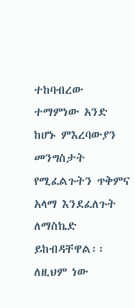ተከባብረው ተማምነው አንድ ከሆኑ ምእረባውያን መንግስታት የሚፈልጉትን ጥቅምና አላማ እንደፈለጉት ለማስኬድ ይከብዳቸዋል፡፡ለዚህም ነው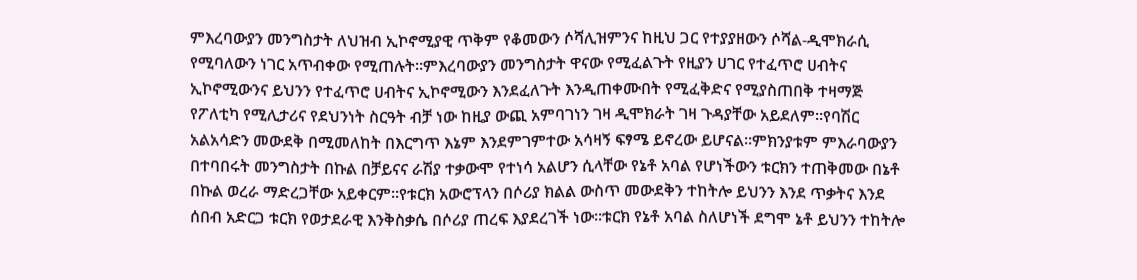ምእረባውያን መንግስታት ለህዝብ ኢኮኖሚያዊ ጥቅም የቆመውን ሶሻሊዝምንና ከዚህ ጋር የተያያዘውን ሶሻል-ዲሞክራሲ የሚባለውን ነገር አጥብቀው የሚጠሉት፡፡ምእረባውያን መንግስታት ዋናው የሚፈልጉት የዚያን ሀገር የተፈጥሮ ሀብትና ኢኮኖሚውንና ይህንን የተፈጥሮ ሀብትና ኢኮኖሚውን እንደፈለጉት እንዲጠቀሙበት የሚፈቅድና የሚያስጠበቅ ተዛማጅ የፖለቲካ የሚሊታሪና የደህንነት ስርዓት ብቻ ነው ከዚያ ውጪ አምባገነን ገዛ ዲሞክራት ገዛ ጉዳያቸው አይደለም፡፡የባሽር አልአሳድን መውደቅ በሚመለከት በእርግጥ እኔም እንደምገምተው አሳዛኝ ፍፃሜ ይኖረው ይሆናል፡፡ምክንያቱም ምእራባውያን በተባበሩት መንግስታት በኩል በቻይናና ራሽያ ተቃውሞ የተነሳ አልሆን ሲላቸው የኔቶ አባል የሆነችውን ቱርክን ተጠቅመው በኔቶ በኩል ወረራ ማድረጋቸው አይቀርም፡፡የቱርክ አውሮፕላን በሶሪያ ክልል ውስጥ መውደቅን ተከትሎ ይህንን እንደ ጥቃትና እንደ ሰበብ አድርጋ ቱርክ የወታደራዊ እንቅስቃሴ በሶሪያ ጠረፍ እያደረገች ነው፡፡ቱርክ የኔቶ አባል ስለሆነች ደግሞ ኔቶ ይህንን ተከትሎ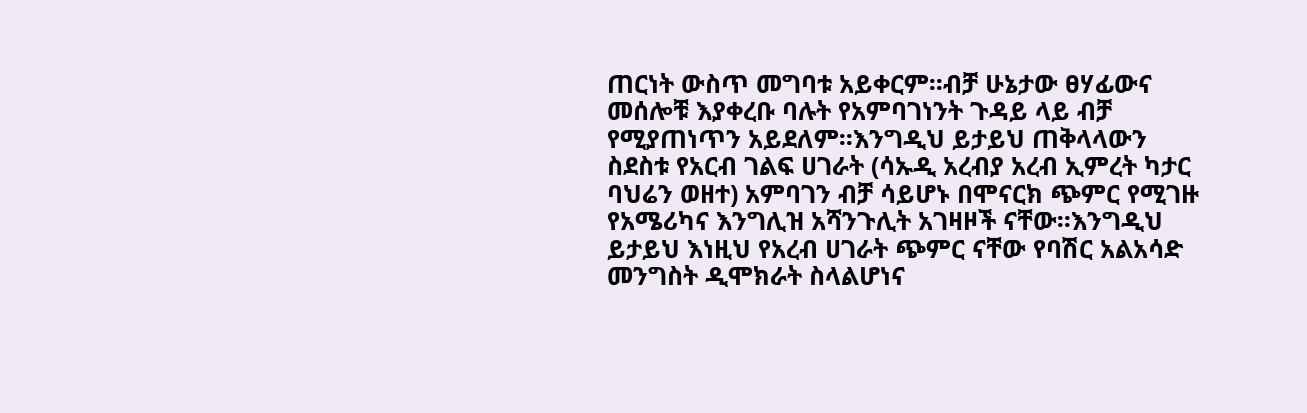ጠርነት ውስጥ መግባቱ አይቀርም፡፡ብቻ ሁኔታው ፀሃፊውና መሰሎቹ እያቀረቡ ባሉት የአምባገነንት ጉዳይ ላይ ብቻ የሚያጠነጥን አይደለም፡፡እንግዲህ ይታይህ ጠቅላላውን ስደስቱ የአርብ ገልፍ ሀገራት (ሳኡዲ አረብያ አረብ ኢምረት ካታር ባህሬን ወዘተ) አምባገን ብቻ ሳይሆኑ በሞናርክ ጭምር የሚገዙ የአሜሪካና እንግሊዝ አሻንጉሊት አገዛዞች ናቸው፡፡እንግዲህ ይታይህ እነዚህ የአረብ ሀገራት ጭምር ናቸው የባሽር አልአሳድ መንግስት ዲሞክራት ስላልሆነና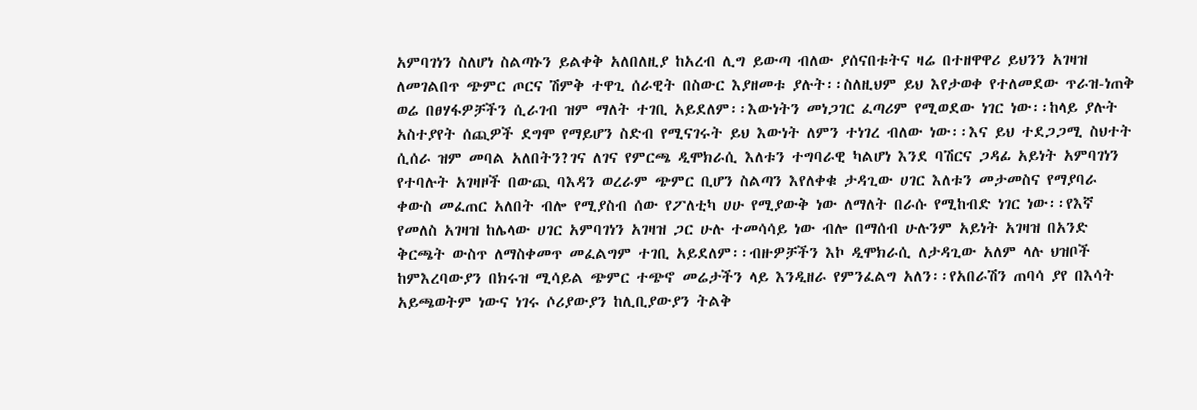አምባገነን ስለሆነ ስልጣኑን ይልቀቅ አለበለዚያ ከአረብ ሊግ ይውጣ ብለው ያሰናበቱትና ዛሬ በተዘዋዋሪ ይህንን አገዛዝ ለመገልበጥ ጭምር ጦርና ሽምቅ ተዋጊ ሰራዊት በስውር እያዘመቱ ያሉት፡፡ስለዚህም ይህ እየታወቀ የተለመደው ጥራዝ-ነጠቅ ወሬ በፀሃፋዎቻችን ሲራገብ ዝም ማለት ተገቢ አይደለም፡፡እውነትን መነጋገር ፈጣሪም የሚወደው ነገር ነው፡፡ከላይ ያሉት አስተያየት ሰጪዎች ደግሞ የማይሆን ስድብ የሚናገሩት ይህ እውነት ለምን ተነገረ ብለው ነው፡፡እና ይህ ተደጋጋሚ ስህተት ሲሰራ ዝም መባል አለበትን?ገና ለገና የምርጫ ዲሞክራሲ እለቱን ተግባራዊ ካልሆነ እንደ ባሽርና ጋዳፊ አይነት አምባገነን የተባሉት አገዛዞች በውጪ ባእዳን ወረራም ጭምር ቢሆን ስልጣን እየለቀቁ ታዳጊው ሀገር እለቱን መታመስና የማያባራ ቀውስ መፈጠር አለበት ብሎ የሚያስብ ሰው የፖለቲካ ሀሁ የሚያውቅ ነው ለማለት በራሱ የሚከብድ ነገር ነው፡፡የእኛ የመለስ አገዛዝ ከሌላው ሀገር አምባገነን አገዛዝ ጋር ሁሉ ተመሳሳይ ነው ብሎ በማሰብ ሁሉንም አይነት አገዛዝ በአንድ ቅርጫት ውስጥ ለማስቀመጥ መፈልግም ተገቢ አይደለም፡፡ብዙዎቻችን እኮ ዲሞክራሲ ለታዳጊው አለም ላሉ ህዝቦች ከምእረባውያን በክሩዝ ሚሳይል ጭምር ተጭኖ መሬታችን ላይ እንዲዘራ የምንፈልግ አለን፡፡የአበራሽን ጠባሳ ያየ በእሳት አይጫወትም ነውና ነገሩ ሶሪያውያን ከሊቢያውያን ትልቅ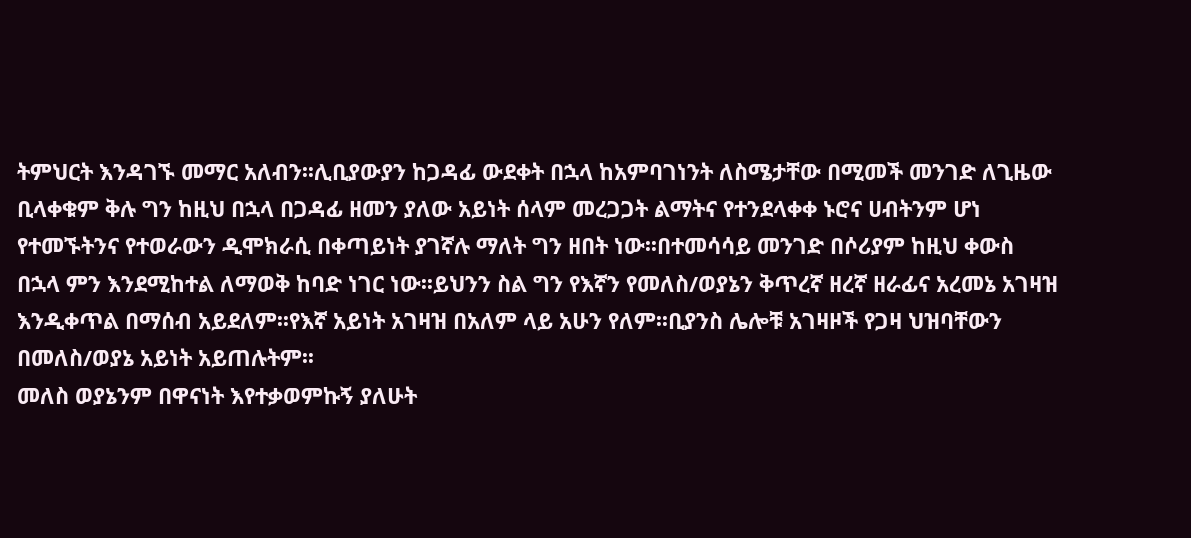ትምህርት እንዳገኙ መማር አለብን፡፡ሊቢያውያን ከጋዳፊ ውደቀት በኋላ ከአምባገነንት ለስሜታቸው በሚመች መንገድ ለጊዜው ቢላቀቁም ቅሉ ግን ከዚህ በኋላ በጋዳፊ ዘመን ያለው አይነት ሰላም መረጋጋት ልማትና የተንደላቀቀ ኑሮና ሀብትንም ሆነ የተመኙትንና የተወራውን ዲሞክራሲ በቀጣይነት ያገኛሉ ማለት ግን ዘበት ነው፡፡በተመሳሳይ መንገድ በሶሪያም ከዚህ ቀውስ በኋላ ምን እንደሚከተል ለማወቅ ከባድ ነገር ነው፡፡ይህንን ስል ግን የእኛን የመለስ/ወያኔን ቅጥረኛ ዘረኛ ዘራፊና አረመኔ አገዛዝ እንዲቀጥል በማሰብ አይደለም፡፡የእኛ አይነት አገዛዝ በአለም ላይ አሁን የለም፡፡ቢያንስ ሌሎቹ አገዛዞች የጋዛ ህዝባቸውን በመለስ/ወያኔ አይነት አይጠሉትም፡፡
መለስ ወያኔንም በዋናነት እየተቃወምኩኝ ያለሁት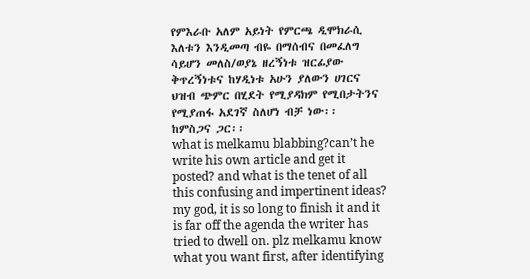የምእራቡ አለም አይነት የምርጫ ዲሞክራሲ እለቱን እንዲመጣ ብዬ በማሰብና በመፈለግ ሳይሆን መለስ/ወያኔ ዘረኝነቱ ዝርፊያው ቅጥረኝነቱና ከሃዲነቱ አሁን ያለውን ሀገርና ህዝብ ጭምር በሂደት የሚያዳክም የሚበታትንና የሚያጠፋ አደገኛ ስለሆነ ብቻ ነው፡፡
ከምስጋና ጋር፡፡
what is melkamu blabbing?can’t he write his own article and get it posted? and what is the tenet of all this confusing and impertinent ideas? my god, it is so long to finish it and it is far off the agenda the writer has tried to dwell on. plz melkamu know what you want first, after identifying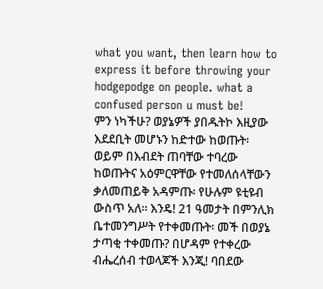what you want, then learn how to express it before throwing your hodgepodge on people. what a confused person u must be!
ምን ነካችሁ? ወያኔዎች ያበዱትኮ እዚያው እደደቢት መሆኑን ከድተው ከወጡት፡ ወይም በእብደት ጠባቸው ተባረው ከወጡትና አዕምርዋቸው የተመለሰላቸውን ቃለመጠይቅ አዳምጡ፡ የሁሉም ዩቲዩብ ውስጥ አለ። እንዴ! 21 ዓመታት በምንሊክ ቤተመንግሥት የተቀመጡት፡ መች በወያኔ ታጣቂ ተቀመጡ? በሆዳም የተቀረው ብሔረሰብ ተወላጆች እንጂ! ባበደው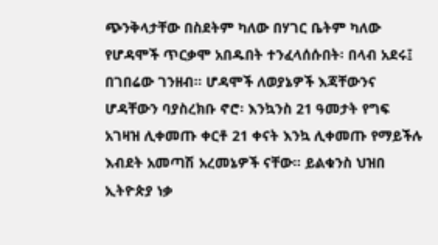ጭንቅላታቸው በስደትም ካለው በሃገር ቤትም ካለው የሆዳሞች ጥርቃሞ አበዱበት ተንፈላሰሱበት፡ በላብ አደሩ፤ በገበሬው ገንዘብ። ሆዳሞች ለወያኔዎች እጃቸውንና ሆዳቸውን ባያስረክቡ ኖሮ፡ እንኳንስ 21 ዓመታት የግፍ አገዛዝ ሊቀመጡ ቀርቶ 21 ቀናት እንኳ ሊቀመጡ የማይችሉ እብደት አመጣሽ አረመኔዎች ናቸው። ይልቁንስ ህዝበ ኢትዮጵያ ነቃ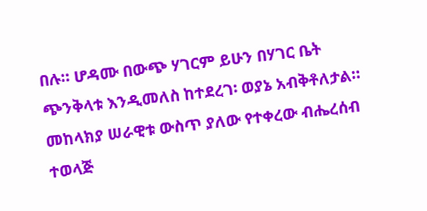በሉ። ሆዳሙ በውጭ ሃገርም ይሁን በሃገር ቤት ጭንቅላቱ እንዲመለስ ከተደረገ፡ ወያኔ አብቅቶለታል። መከላክያ ሠራዊቱ ውስጥ ያለው የተቀረው ብሔረሰብ ተወላጅ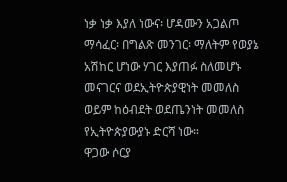ነቃ ነቃ እያለ ነውና፡ ሆዳሙን አጋልጦ ማሳፈር፡ በግልጽ መንገር፡ ማለትም የወያኔ አሽከር ሆነው ሃገር እያጠፉ ስለመሆኑ መናገርና ወደኢትዮጵያዊነት መመለስ ወይም ከዕብደት ወደጤንነት መመለስ የኢትዮጵያውያኑ ድርሻ ነው።
ዋጋው ሶርያ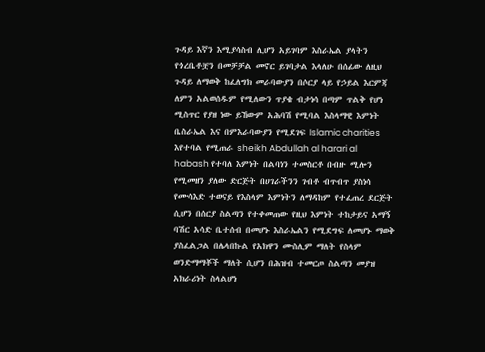ጉዳይ እኛን እሚያሳስብ ሊሆን አይገባም እስራኤል ያላትን የጎረቤቶቿን በመቻቻል መኖር ይገባታል እላለሁ በሰፊው ለዚህ ጉዳይ ለማወቅ ከፈለግክ መራባውያን በሶርያ ላይ የኃይል እርምጃ ለምን አልወሰዱም የሚለውን ጥያቄ ብታነሳ በጣም ጥልቅ የሆነ ሚስጥር የያዘ ነው ይኸውም አሕባሽ የሚባል እስላማዊ እምነት ቤስራኤል እና በምእራባውያን የሚደገፍ Islamic charities እየተባል የሚጠራ sheikh Abdullah al harari al habash የተባለ እምነት በልባነን ተመስርቶ በብዙ ሚሎን የሚመዘን ያለው ድርጅት በሀገራችንን ገብቶ ብጥብጥ ያስነሳ የሙሳእድ ተወናይ የእስላም እምነትን ለማዳከም የተፈጠረ ደርጅት ሲሆን በሰርያ ስልጣን የተቀመጠው የዚህ እምነት ተከታይና አማኝ ባሽር አሳድ ቤተሰብ በመሆኑ እስራኤልን የሚደግፍ ለመሆኑ ማወቅ ያስፈልጋል በሌላበኩል የአክዋን ሙስሊም ማለት የስላም ወንድማማቾች ማለት ሲሆን በሕዝብ ተመርጦ ስልጣን መያዝ አክራሪነት ስላልሆነ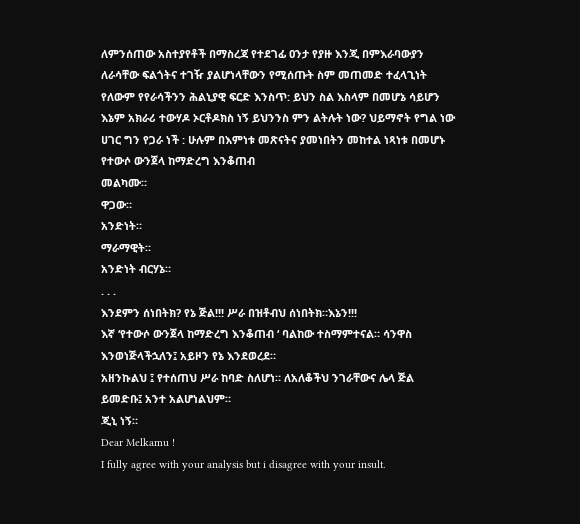ለምንሰጠው አስተያየቶች በማስረጃ የተደገፊ ዐንታ የያዙ እንጂ በምእራባውያን ለራሳቸው ፍልጎትና ተገዥ ያልሆነላቸውን የሚሰጡት ስም መጠመድ ተፈላጊነት የለውም የየራሳችንን ሕልኒያዊ ፍርድ እንስጥ: ይህን ስል እስላም በመሆኔ ሳይሆን እኔም አክራሪ ተውሃዶ ኦርቶዶክስ ነኝ ይህንንስ ምን ልትሉት ነው? ህይማኖት የግል ነው ሀገር ግን የጋራ ነች : ሁሉም በእምነቱ መጽናትና ያመነበትን መከተል ነጻነቱ በመሆኑ የተውሶ ውንጀላ ከማድረግ እንቆጠብ
መልካሙ።
ዋጋው።
አንድነት።
ማራማዊት።
አንድነት ብርሃኔ።
. . .
እንደምን ሰነበትክ? የኔ ጅል!!! ሥራ በዝቶብህ ሰነበትክ።እኔን!!!
እኛ ‘የተውሶ ውንጀላ ከማድረግ እንቆጠብ ‘ ባልከው ተስማምተናል። ሳንዋስ እንወነጅላችኋለን፤ አይዞን የኔ እንደወረደ።
አዘንኩልህ ፤ የተሰጠህ ሥራ ከባድ ስለሆነ። ለአለቆችህ ንገራቸውና ሌላ ጅል ይመድቡ፤ አንተ አልሆነልህም።
ጂኒ ነኝ።
Dear Melkamu !
I fully agree with your analysis but i disagree with your insult.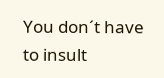You don´t have to insult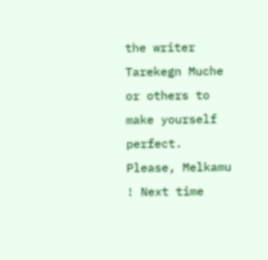the writer Tarekegn Muche or others to make yourself perfect. Please, Melkamu ! Next time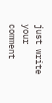just write your comment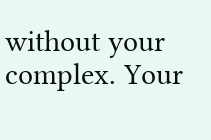without your complex. Your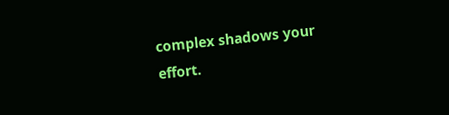complex shadows your effort.